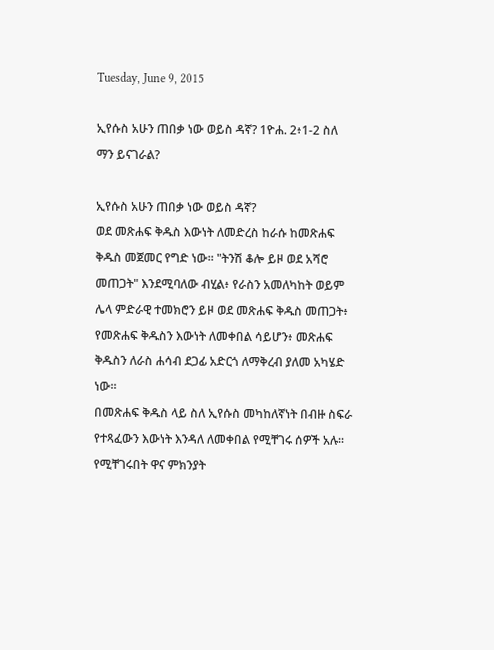Tuesday, June 9, 2015

ኢየሱስ አሁን ጠበቃ ነው ወይስ ዳኛ? 1ዮሐ. 2፥1-2 ስለ ማን ይናገራል?

ኢየሱስ አሁን ጠበቃ ነው ወይስ ዳኛ?
ወደ መጽሐፍ ቅዱስ እውነት ለመድረስ ከራሱ ከመጽሐፍ ቅዱስ መጀመር የግድ ነው፡፡ "ትንሽ ቆሎ ይዞ ወደ አሻሮ መጠጋት" እንደሚባለው ብሂል፥ የራስን አመለካከት ወይም ሌላ ምድራዊ ተመክሮን ይዞ ወደ መጽሐፍ ቅዱስ መጠጋት፥ የመጽሐፍ ቅዱስን እውነት ለመቀበል ሳይሆን፥ መጽሐፍ ቅዱስን ለራስ ሐሳብ ደጋፊ አድርጎ ለማቅረብ ያለመ አካሄድ ነው፡፡
በመጽሐፍ ቅዱስ ላይ ስለ ኢየሱስ መካከለኛነት በብዙ ስፍራ የተጻፈውን እውነት እንዳለ ለመቀበል የሚቸገሩ ሰዎች አሉ፡፡ የሚቸገሩበት ዋና ምክንያት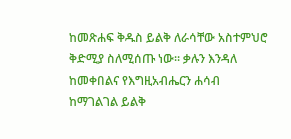ከመጽሐፍ ቅዱስ ይልቅ ለራሳቸው አስተምህሮ ቅድሚያ ስለሚሰጡ ነው፡፡ ቃሉን እንዳለ ከመቀበልና የእግዚአብሔርን ሐሳብ ከማገልገል ይልቅ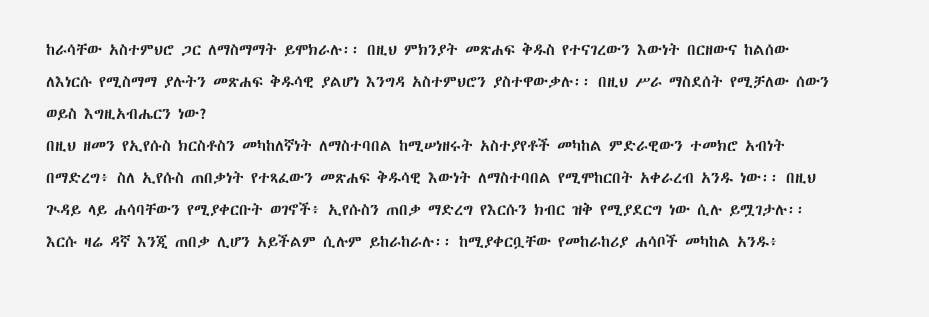ከራሳቸው አስተምህሮ ጋር ለማስማማት ይሞክራሉ፡፡ በዚህ ምክንያት መጽሐፍ ቅዱስ የተናገረውን እውነት በርዘውና ከልሰው ለእነርሱ የሚስማማ ያሉትን መጽሐፍ ቅዱሳዊ ያልሆነ እንግዳ አስተምህሮን ያስተዋውቃሉ፡፡ በዚህ ሥራ ማስደሰት የሚቻለው ሰውን ወይስ እግዚአብሔርን ነው?
በዚህ ዘመን የኢየሱስ ክርስቶስን መካከለኛነት ለማስተባበል ከሚሠነዘሩት አስተያየቶች መካከል ምድራዊውን ተመክሮ አብነት በማድረግ፥ ስለ ኢየሱስ ጠበቃነት የተጻፈውን መጽሐፍ ቅዱሳዊ እውነት ለማስተባበል የሚሞከርበት አቀራረብ አንዱ ነው፡፡ በዚህ ጒዳይ ላይ ሐሳባቸውን የሚያቀርቡት ወገኖች፥ ኢየሱስን ጠበቃ ማድረግ የእርሱን ክብር ዝቅ የሚያደርግ ነው ሲሉ ይሟገታሉ፡፡ እርሱ ዛሬ ዳኛ እንጂ ጠበቃ ሊሆን አይችልም ሲሉም ይከራከራሉ፡፡ ከሚያቀርቧቸው የመከራከሪያ ሐሳቦች መካከል አንዱ፥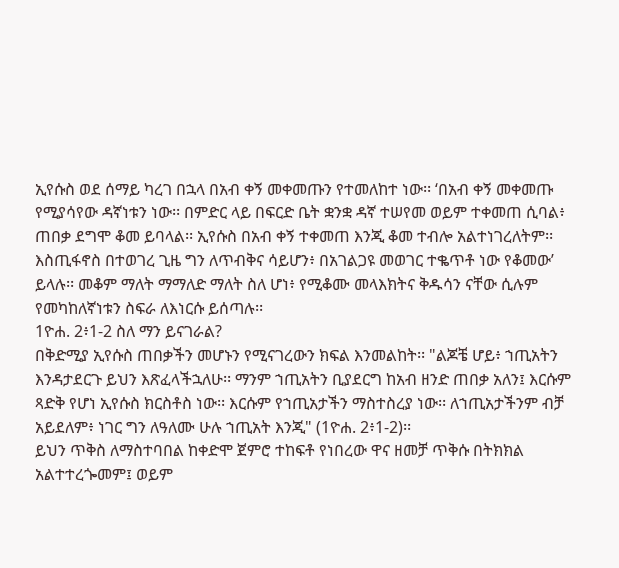ኢየሱስ ወደ ሰማይ ካረገ በኋላ በአብ ቀኝ መቀመጡን የተመለከተ ነው፡፡ ‘በአብ ቀኝ መቀመጡ የሚያሳየው ዳኛነቱን ነው፡፡ በምድር ላይ በፍርድ ቤት ቋንቋ ዳኛ ተሠየመ ወይም ተቀመጠ ሲባል፥ ጠበቃ ደግሞ ቆመ ይባላል፡፡ ኢየሱስ በአብ ቀኝ ተቀመጠ እንጂ ቆመ ተብሎ አልተነገረለትም፡፡ እስጢፋኖስ በተወገረ ጊዜ ግን ለጥብቅና ሳይሆን፥ በአገልጋዩ መወገር ተቈጥቶ ነው የቆመው’ ይላሉ፡፡ መቆም ማለት ማማለድ ማለት ስለ ሆነ፥ የሚቆሙ መላእክትና ቅዱሳን ናቸው ሲሉም የመካከለኛነቱን ስፍራ ለእነርሱ ይሰጣሉ፡፡
1ዮሐ. 2፥1-2 ስለ ማን ይናገራል?
በቅድሚያ ኢየሱስ ጠበቃችን መሆኑን የሚናገረውን ክፍል እንመልከት፡፡ "ልጆቼ ሆይ፥ ኀጢአትን እንዳታደርጉ ይህን እጽፈላችኋለሁ፡፡ ማንም ኀጢአትን ቢያደርግ ከአብ ዘንድ ጠበቃ አለን፤ እርሱም ጻድቅ የሆነ ኢየሱስ ክርስቶስ ነው፡፡ እርሱም የኀጢአታችን ማስተስረያ ነው፡፡ ለኀጢአታችንም ብቻ አይደለም፥ ነገር ግን ለዓለሙ ሁሉ ኀጢአት እንጂ" (1ዮሐ. 2፥1-2)፡፡
ይህን ጥቅስ ለማስተባበል ከቀድሞ ጀምሮ ተከፍቶ የነበረው ዋና ዘመቻ ጥቅሱ በትክክል አልተተረጐመም፤ ወይም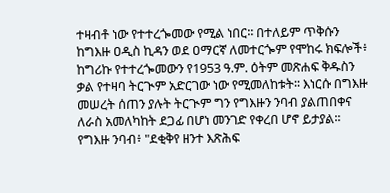ተዛብቶ ነው የተተረጐመው የሚል ነበር፡፡ በተለይም ጥቅሱን ከግእዙ ዐዲስ ኪዳን ወደ ዐማርኛ ለመተርጐም የሞከሩ ክፍሎች፥ ከግሪኩ የተተረጐመውን የ1953 ዓ.ም. ዕትም መጽሐፍ ቅዱስን ቃል የተዛባ ትርጒም አድርገው ነው የሚመለከቱት፡፡ እነርሱ በግእዙ መሠረት ሰጠን ያሉት ትርጒም ግን የግእዙን ንባብ ያልጠበቀና ለራስ አመለካከት ደጋፊ በሆነ መንገድ የቀረበ ሆኖ ይታያል፡፡
የግእዙ ንባብ፥ "ደቂቅየ ዘንተ እጽሕፍ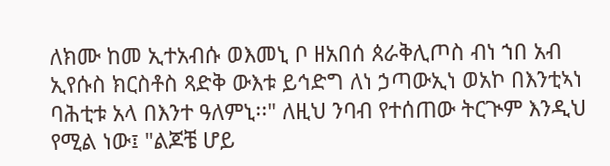ለክሙ ከመ ኢተአብሱ ወእመኒ ቦ ዘአበሰ ጰራቅሊጦስ ብነ ኀበ አብ ኢየሱስ ክርስቶስ ጻድቅ ውእቱ ይኅድግ ለነ ኃጣውኢነ ወአኮ በእንቲኣነ ባሕቲቱ አላ በእንተ ዓለምኒ፡፡" ለዚህ ንባብ የተሰጠው ትርጒም እንዲህ የሚል ነው፤ "ልጆቼ ሆይ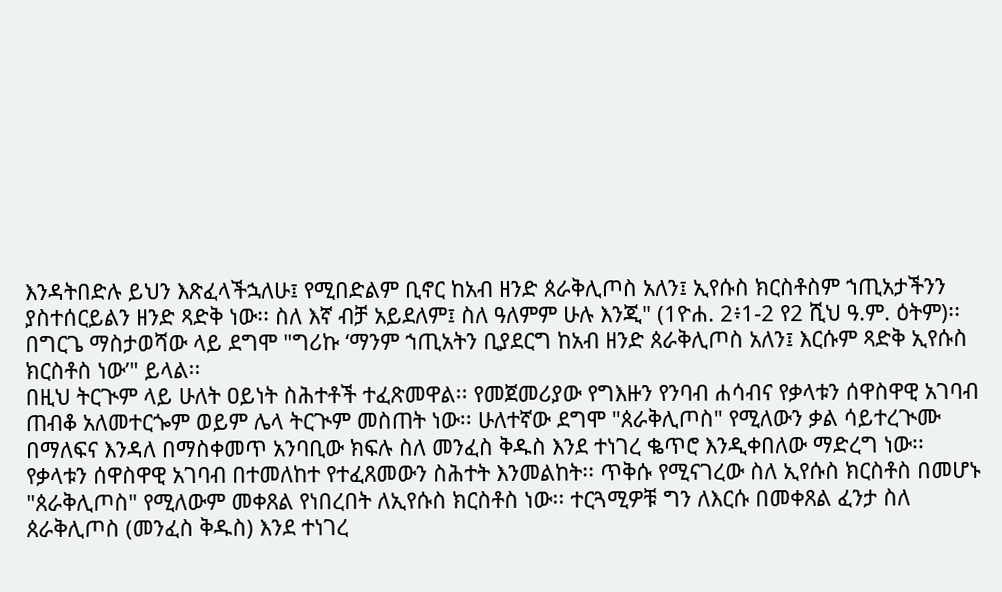እንዳትበድሉ ይህን እጽፈላችኋለሁ፤ የሚበድልም ቢኖር ከአብ ዘንድ ጰራቅሊጦስ አለን፤ ኢየሱስ ክርስቶስም ኀጢአታችንን ያስተሰርይልን ዘንድ ጻድቅ ነው፡፡ ስለ እኛ ብቻ አይደለም፤ ስለ ዓለምም ሁሉ እንጂ" (1ዮሐ. 2፥1-2 የ2 ሺህ ዓ.ም. ዕትም)፡፡ በግርጌ ማስታወሻው ላይ ደግሞ "ግሪኩ ‘ማንም ኀጢአትን ቢያደርግ ከአብ ዘንድ ጰራቅሊጦስ አለን፤ እርሱም ጻድቅ ኢየሱስ ክርስቶስ ነው’" ይላል፡፡
በዚህ ትርጒም ላይ ሁለት ዐይነት ስሕተቶች ተፈጽመዋል፡፡ የመጀመሪያው የግእዙን የንባብ ሐሳብና የቃላቱን ሰዋስዋዊ አገባብ ጠብቆ አለመተርጐም ወይም ሌላ ትርጒም መስጠት ነው፡፡ ሁለተኛው ደግሞ "ጰራቅሊጦስ" የሚለውን ቃል ሳይተረጒሙ በማለፍና እንዳለ በማስቀመጥ አንባቢው ክፍሉ ስለ መንፈስ ቅዱስ እንደ ተነገረ ቈጥሮ እንዲቀበለው ማድረግ ነው፡፡
የቃላቱን ሰዋስዋዊ አገባብ በተመለከተ የተፈጸመውን ስሕተት እንመልከት፡፡ ጥቅሱ የሚናገረው ስለ ኢየሱስ ክርስቶስ በመሆኑ "ጰራቅሊጦስ" የሚለውም መቀጸል የነበረበት ለኢየሱስ ክርስቶስ ነው፡፡ ተርጓሚዎቹ ግን ለእርሱ በመቀጸል ፈንታ ስለ ጰራቅሊጦስ (መንፈስ ቅዱስ) እንደ ተነገረ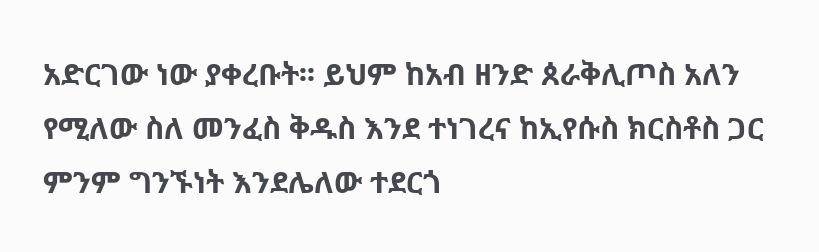አድርገው ነው ያቀረቡት፡፡ ይህም ከአብ ዘንድ ጰራቅሊጦስ አለን የሚለው ስለ መንፈስ ቅዱስ እንደ ተነገረና ከኢየሱስ ክርስቶስ ጋር ምንም ግንኙነት እንደሌለው ተደርጎ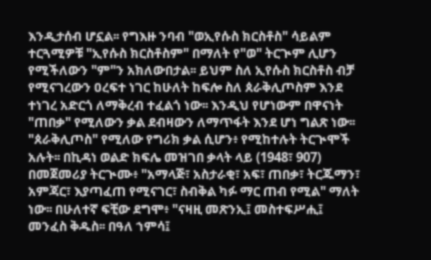እንዲታሰብ ሆኗል፡፡ የግእዙ ንባብ "ወኢየሱስ ክርስቶስ" ሳይልም ተርጓሚዎቹ "ኢየሱስ ክርስቶስም" በማለት የ"ወ" ትርጒም ሊሆን የሚችለውን "ም"ን አክለውበታል፡፡ ይህም ስለ ኢየሱስ ክርስቶስ ብቻ የሚናገረውን ዐረፍተ ነገር ከሁለት ከፍሎ ስለ ጰራቅሊጦስም እንደ ተነገረ አድርጎ ለማቅረብ ተፈልጎ ነው፡፡ እንዲህ የሆነውም በዋናነት "ጠበቃ" የሚለውን ቃል ደብዛውን ለማጥፋት እንደ ሆነ ግልጽ ነው፡፡
"ጰራቅሊጦስ" የሚለው የግሪክ ቃል ሲሆን፥ የሚከተሉት ትርጒሞች አሉት፡፡ በኪዳነ ወልድ ክፍሌ መዝገበ ቃላት ላይ (1948፣ 907) በመጀመሪያ ትርጒሙ፥ "አማላጅ፣ አስታራቂ፣ አፍ፣ ጠበቃ፣ ትርጁማን፣ አምጃር፣ እያጣፈጠ የሚናገር፣ ስብቅል ካፉ ማር ጠብ የሚል" ማለት ነው፡፡ በሁለተኛ ፍቺው ደግሞ፥ "ናዛዚ መጽንኢ፤ መስተፍሥሒ፤ መንፈስ ቅዱስ፡፡ በዓለ ኀምሳ፤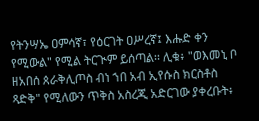የትንሣኤ ዐምሳኛ፣ የዕርገት ዐሥረኛ፤ እሑድ ቀን የሚውል" የሚል ትርጒም ይሰጣል፡፡ ሊቁ፥ "ወእመኒ ቦ ዘአበሰ ጰራቅሊጦስ ብነ ኀበ አብ ኢየሱስ ክርስቶስ ጻድቅ" የሚለውን ጥቅስ አስረጂ አድርገው ያቀረቡት፥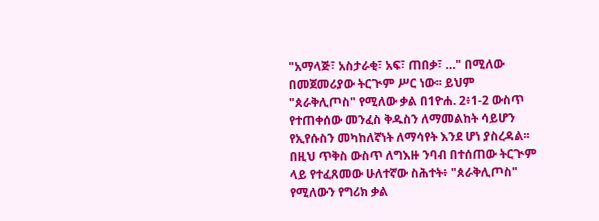"አማላጅ፣ አስታራቂ፣ አፍ፣ ጠበቃ፣ …" በሚለው በመጀመሪያው ትርጒም ሥር ነው፡፡ ይህም "ጰራቅሊጦስ" የሚለው ቃል በ1ዮሐ. 2፥1-2 ውስጥ የተጠቀሰው መንፈስ ቅዱስን ለማመልከት ሳይሆን የኢየሱስን መካከለኛነት ለማሳየት እንደ ሆነ ያስረዳል፡፡
በዚህ ጥቅስ ውስጥ ለግእዙ ንባብ በተሰጠው ትርጒም ላይ የተፈጸመው ሁለተኛው ስሕተት፥ "ጰራቅሊጦስ" የሚለውን የግሪክ ቃል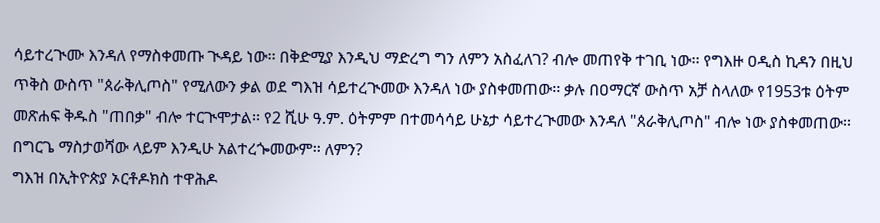ሳይተረጒሙ እንዳለ የማስቀመጡ ጒዳይ ነው፡፡ በቅድሚያ እንዲህ ማድረግ ግን ለምን አስፈለገ? ብሎ መጠየቅ ተገቢ ነው፡፡ የግእዙ ዐዲስ ኪዳን በዚህ ጥቅስ ውስጥ "ጰራቅሊጦስ" የሚለውን ቃል ወደ ግእዝ ሳይተረጒመው እንዳለ ነው ያስቀመጠው፡፡ ቃሉ በዐማርኛ ውስጥ አቻ ስላለው የ1953ቱ ዕትም መጽሐፍ ቅዱስ "ጠበቃ" ብሎ ተርጒሞታል፡፡ የ2 ሺሁ ዓ.ም. ዕትምም በተመሳሳይ ሁኔታ ሳይተረጒመው እንዳለ "ጰራቅሊጦስ" ብሎ ነው ያስቀመጠው፡፡ በግርጌ ማስታወሻው ላይም እንዲሁ አልተረጐመውም፡፡ ለምን?
ግእዝ በኢትዮጵያ ኦርቶዶክስ ተዋሕዶ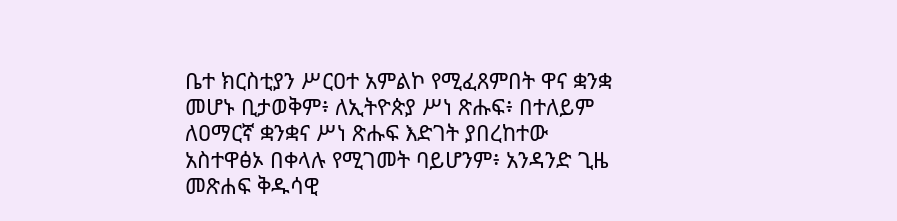ቤተ ክርስቲያን ሥርዐተ አምልኮ የሚፈጸምበት ዋና ቋንቋ መሆኑ ቢታወቅም፥ ለኢትዮጵያ ሥነ ጽሑፍ፥ በተለይም ለዐማርኛ ቋንቋና ሥነ ጽሑፍ እድገት ያበረከተው አስተዋፅኦ በቀላሉ የሚገመት ባይሆንም፥ አንዳንድ ጊዜ መጽሐፍ ቅዱሳዊ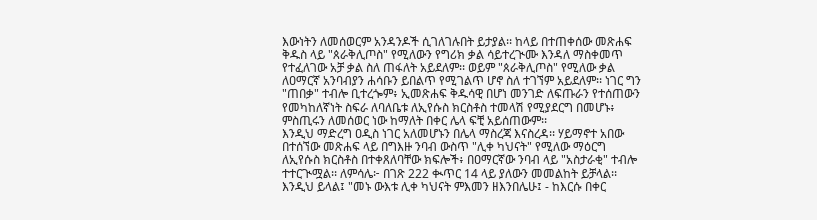እውነትን ለመሰወርም አንዳንዶች ሲገለገሉበት ይታያል፡፡ ከላይ በተጠቀሰው መጽሐፍ ቅዱስ ላይ "ጰራቅሊጦስ" የሚለውን የግሪክ ቃል ሳይተረጒሙ እንዳለ ማስቀመጥ የተፈለገው አቻ ቃል ስለ ጠፋለት አይደለም፡፡ ወይም "ጰራቅሊጦስ" የሚለው ቃል ለዐማርኛ አንባብያን ሐሳቡን ይበልጥ የሚገልጥ ሆኖ ስለ ተገኘም አይደለም፡፡ ነገር ግን "ጠበቃ" ተብሎ ቢተረጐም፥ ኢመጽሐፍ ቅዱሳዊ በሆነ መንገድ ለፍጡራን የተሰጠውን የመካከለኛነት ስፍራ ለባለቤቱ ለኢየሱስ ክርስቶስ ተመላሽ የሚያደርግ በመሆኑ፥ ምስጢሩን ለመሰወር ነው ከማለት በቀር ሌላ ፍቺ አይሰጠውም፡፡
እንዲህ ማድረግ ዐዲስ ነገር አለመሆኑን በሌላ ማስረጃ እናስረዳ፡፡ ሃይማኖተ አበው በተሰኘው መጽሐፍ ላይ በግእዙ ንባብ ውስጥ "ሊቀ ካህናት" የሚለው ማዕርግ ለኢየሱስ ክርስቶስ በተቀጸለባቸው ክፍሎች፥ በዐማርኛው ንባብ ላይ "አስታራቂ" ተብሎ ተተርጒሟል፡፡ ለምሳሌ፦ በገጽ 222 ቊጥር 14 ላይ ያለውን መመልከት ይቻላል፡፡ እንዲህ ይላል፤ "መኑ ውእቱ ሊቀ ካህናት ምእመን ዘእንበሌሁ፤ - ከእርሱ በቀር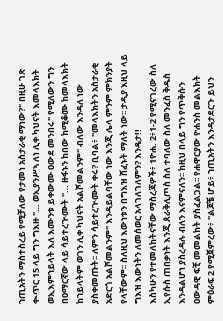ኀጢአትን ማስተስረይ የሚቻለው የታመነ አስታራቂ ማነው?" በዚሁ ገጽ ቊጥር 15 ላይ ግን ግእዙ "… ወኢያንሥኣ ለነ ሊቀ ካህናት እመላእክት ወኢእምኀይላት እለ እሙንቱ ይቀውሙ ዐውደ መንበሩ" የሚለውን ግን በዐማርኛው ላይ ሳይተረጒሙት "… ዙፋኑን ከበው ከሚቆሙ ከመላእክት ከኀይላትም ወገን ሊቀ ካህናት አልሾመልንም" ብለው እንዳለ ነው ያስቀመጡት፡፡ ለምን ሳይተረጒሙት ቀሩ? ቢባል፥ "መላእክትን አስታራቂ አድርጎ አልሾመልንም" እንዳይልባቸው ነው እንጂ ሌላ ምንም ምክንያት የላቸውም፡፡ ስለዚህ እውነቱን በግእዝ ሸፈኑት ማለት ነው፡፡ ታዲያ እዚህ ላይ ግእዝ እውነትን ለመሰወር አላገለገለምን? እንዴታ!!
እስካሁን የተመለከትናቸው ማስረጃዎች፥ 1ዮሐ. 2፥1-2 የሚናገረው ስለ ኢየሱስ ጠበቃነት እንጂ ጰራቅሊጦስ ስለ ተባለው ስለ መንፈስ ቅዱስ እንዳልሆነ ያስረዳሉ ብለን እናምናለን፡፡ ከዚህ በላይ ግን የጥቅሱን ዐውዳዊ ፍቺ መመልከት ያስፈልጋል፡፡ የሐዋርያው ዮሐንስ መልእክት ምዕራፍ 2 የሚጀምረው፥ "ልጆቼ ሆይ፥ ኀጢአትን እንዳታደርጉ ይህን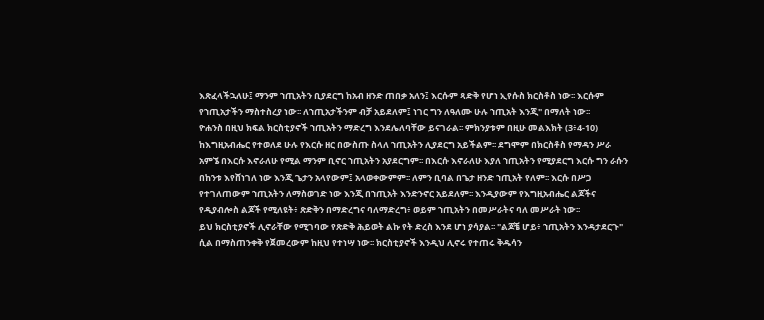እጽፈላችኋለሁ፤ ማንም ኀጢአትን ቢያደርግ ከአብ ዘንድ ጠበቃ አለን፤ እርሱም ጻድቅ የሆነ ኢየሱስ ክርስቶስ ነው፡፡ እርሱም የኀጢአታችን ማስተስረያ ነው፡፡ ለኀጢአታችንም ብቻ አይደለም፤ ነገር ግን ለዓለሙ ሁሉ ኀጢአት እንጂ" በማለት ነው፡፡
ዮሐንስ በዚህ ክፍል ክርስቲያኖች ኀጢአትን ማድረግ እንደሌለባቸው ይናገራል፡፡ ምክንያቱም በዚሁ መልእክት (3፥4-10) ከእግዚአብሔር የተወለደ ሁሉ የእርሱ ዘር በውስጡ ስላለ ኀጢአትን ሊያደርግ አይችልም፡፡ ደግሞም በክርስቶስ የማዳን ሥራ አምኜ በእርሱ እኖራለሁ የሚል ማንም ቢኖር ኀጢአትን አያደርግም፡፡ በእርሱ እኖራለሁ እያለ ኀጢአትን የሚያደርግ እርሱ ግን ራሱን በከንቱ እየሸነገለ ነው እንጂ ጌታን አላየውም፤ አላወቀውምም፡፡ ለምን ቢባል በጌታ ዘንድ ኀጢአት የለም፡፡ እርሱ በሥጋ የተገለጠውም ኀጢአትን ለማስወገድ ነው እንጂ በኀጢአት እንድንኖር አይደለም፡፡ እንዲያውም የእግዚአብሔር ልጆችና የዲያብሎስ ልጆች የሚለዩት፥ ጽድቅን በማድረግና ባለማድረግ፥ ወይም ኀጢአትን በመሥራትና ባለ መሥራት ነው፡፡
ይህ ክርስቲያኖች ሊኖራቸው የሚገባው የጽድቅ ሕይወት ልኩ የት ድረስ እንደ ሆነ ያሳያል፡፡ "ልጆቼ ሆይ፥ ኀጢአትን እንዳታደርጉ" ሲል በማስጠንቀቅ የጀመረውም ከዚህ የተነሣ ነው፡፡ ክርስቲያኖች እንዲህ ሊኖሩ የተጠሩ ቅዱሳን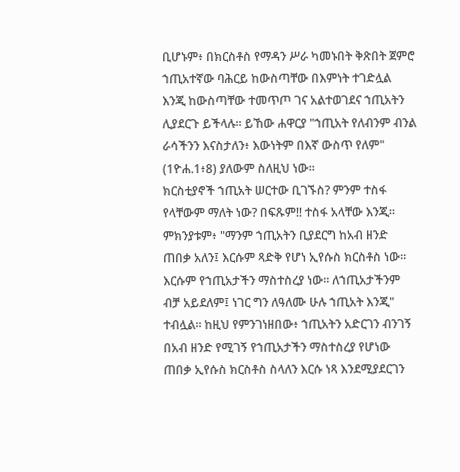ቢሆኑም፥ በክርስቶስ የማዳን ሥራ ካመኑበት ቅጽበት ጀምሮ ኀጢአተኛው ባሕርይ ከውስጣቸው በእምነት ተገድሏል እንጂ ከውስጣቸው ተመጥጦ ገና አልተወገደና ኀጢአትን ሊያደርጉ ይችላሉ፡፡ ይኸው ሐዋርያ "ኀጢአት የለብንም ብንል ራሳችንን እናስታለን፥ እውነትም በእኛ ውስጥ የለም" (1ዮሐ.1፥8) ያለውም ስለዚህ ነው፡፡
ክርስቲያኖች ኀጢአት ሠርተው ቢገኙስ? ምንም ተስፋ የላቸውም ማለት ነው? በፍጹም!! ተስፋ አላቸው እንጂ፡፡ ምክንያቱም፥ "ማንም ኀጢአትን ቢያደርግ ከአብ ዘንድ ጠበቃ አለን፤ እርሱም ጻድቅ የሆነ ኢየሱስ ክርስቶስ ነው፡፡ እርሱም የኀጢአታችን ማስተስረያ ነው፡፡ ለኀጢአታችንም ብቻ አይደለም፤ ነገር ግን ለዓለሙ ሁሉ ኀጢአት እንጂ" ተብሏል፡፡ ከዚህ የምንገነዘበው፥ ኀጢአትን አድርገን ብንገኝ በአብ ዘንድ የሚገኝ የኀጢአታችን ማስተስረያ የሆነው ጠበቃ ኢየሱስ ክርስቶስ ስላለን እርሱ ነጻ እንደሚያደርገን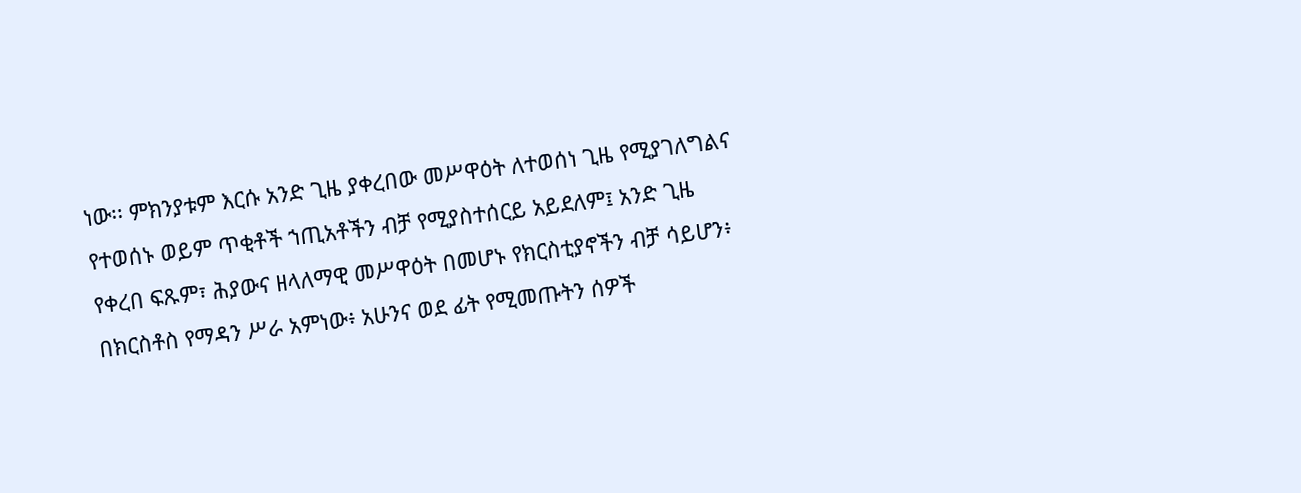ነው፡፡ ምክንያቱም እርሱ አንድ ጊዜ ያቀረበው መሥዋዕት ለተወሰነ ጊዜ የሚያገለግልና የተወሰኑ ወይም ጥቂቶች ኀጢአቶችን ብቻ የሚያስተሰርይ አይደለም፤ አንድ ጊዜ የቀረበ ፍጹም፣ ሕያውና ዘላለማዊ መሥዋዕት በመሆኑ የክርስቲያኖችን ብቻ ሳይሆን፥ በክርስቶስ የማዳን ሥራ አምነው፥ አሁንና ወደ ፊት የሚመጡትን ሰዎች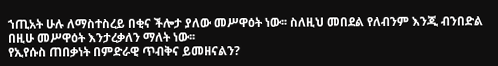ኀጢአት ሁሉ ለማስተስረይ በቂና ችሎታ ያለው መሥዋዕት ነው፡፡ ስለዚህ መበደል የለብንም እንጂ ብንበድል በዚሁ መሥዋዕት እንታረቃለን ማለት ነው፡፡
የኢየሱስ ጠበቃነት በምድራዊ ጥብቅና ይመዘናልን?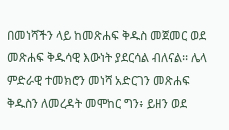በመነሻችን ላይ ከመጽሐፍ ቅዱስ መጀመር ወደ መጽሐፍ ቅዱሳዊ እውነት ያደርሳል ብለናል፡፡ ሌላ ምድራዊ ተመክሮን መነሻ አድርገን መጽሐፍ ቅዱስን ለመረዳት መሞከር ግን፥ ይዘን ወደ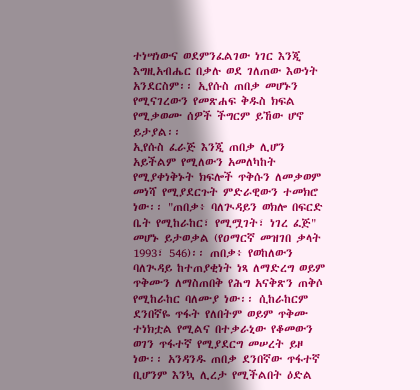ተነሣነውና ወደምንፈልገው ነገር እንጂ እግዚአብሔር በቃሉ ወደ ገለጠው እውነት አንደርስም፡፡ ኢየሱስ ጠበቃ መሆኑን የሚናገረውን የመጽሐፍ ቅዱስ ክፍል የሚቃወሙ ሰዎች ችግርም ይኸው ሆኖ ይታያል፡፡
ኢየሱስ ፈራጅ እንጂ ጠበቃ ሊሆን አይችልም የሚለውን አመለካከት የሚያቀነቅኑት ክፍሎች ጥቅሱን ለመቃወም መነሻ የሚያደርጉት ምድራዊውን ተመክሮ ነው፡፡ "ጠበቃ፥ ባለጒዳይን ወክሎ በፍርድ ቤት የሚከራከር፣ የሚሟገት፣ ነገረ ፈጅ" መሆኑ ይታወቃል (የዐማርኛ መዝገበ ቃላት 1993፣ 546)፡፡ ጠበቃ፥ የወከለውን ባለጒዳይ ከተጠያቂነት ነጻ ለማድረግ ወይም ጥቅሙን ለማስጠበቅ የሕግ አናቅጽን ጠቅሶ የሚከራከር ባለሙያ ነው፡፡ ሲከራከርም ደንበኛዬ ጥፋት የለበትም ወይም ጥቅሙ ተነክቷል የሚልና በተቃራኒው የቆመውን ወገን ጥፋተኛ የሚያደርግ መሠረት ይዞ ነው፡፡ አንዳንዱ ጠበቃ ደንበኛው ጥፋተኛ ቢሆንም እንኳ ሊረታ የሚችልበት ዕድል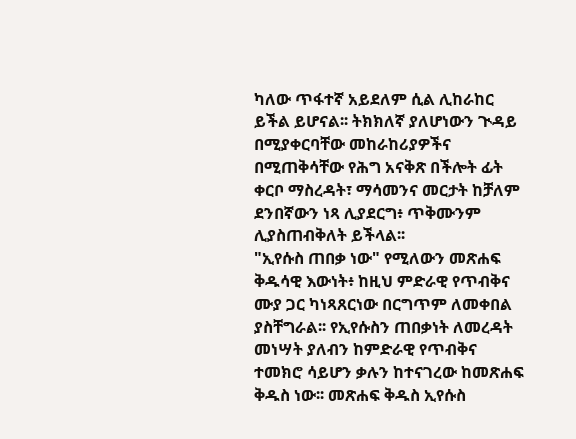ካለው ጥፋተኛ አይደለም ሲል ሊከራከር ይችል ይሆናል፡፡ ትክክለኛ ያለሆነውን ጒዳይ በሚያቀርባቸው መከራከሪያዎችና በሚጠቅሳቸው የሕግ አናቅጽ በችሎት ፊት ቀርቦ ማስረዳት፣ ማሳመንና መርታት ከቻለም ደንበኛውን ነጻ ሊያደርግ፥ ጥቅሙንም ሊያስጠብቅለት ይችላል፡፡
"ኢየሱስ ጠበቃ ነው" የሚለውን መጽሐፍ ቅዱሳዊ እውነት፥ ከዚህ ምድራዊ የጥብቅና ሙያ ጋር ካነጻጸርነው በርግጥም ለመቀበል ያስቸግራል፡፡ የኢየሱስን ጠበቃነት ለመረዳት መነሣት ያለብን ከምድራዊ የጥብቅና ተመክሮ ሳይሆን ቃሉን ከተናገረው ከመጽሐፍ ቅዱስ ነው፡፡ መጽሐፍ ቅዱስ ኢየሱስ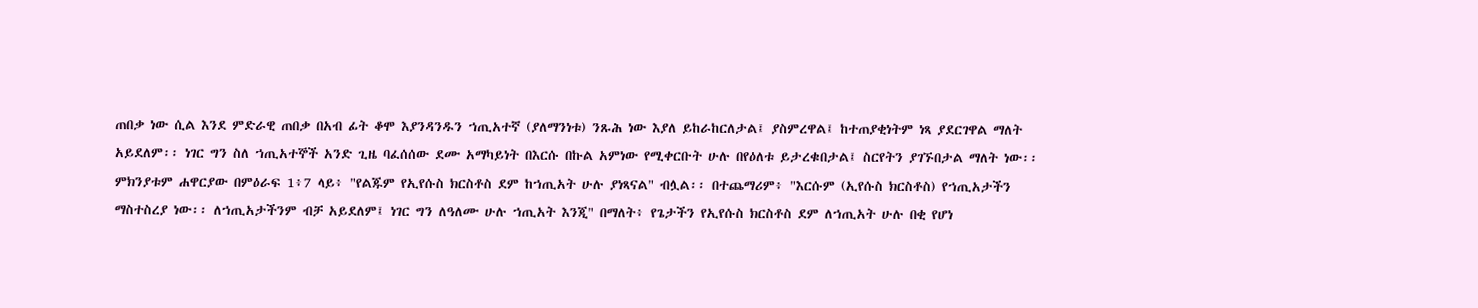ጠበቃ ነው ሲል እንደ ምድራዊ ጠበቃ በአብ ፊት ቆሞ እያንዳንዱን ኀጢአተኛ (ያለማንነቱ) ንጹሕ ነው እያለ ይከራከርለታል፤ ያስምረዋል፤ ከተጠያቂነትም ነጻ ያደርገዋል ማለት አይደለም፡፡ ነገር ግን ስለ ኀጢአተኞች አንድ ጊዜ ባፈሰሰው ደሙ አማካይነት በእርሱ በኩል አምነው የሚቀርቡት ሁሉ በየዕለቱ ይታረቁበታል፤ ስርየትን ያገኙበታል ማለት ነው፡፡ ምክንያቱም ሐዋርያው በምዕራፍ 1፥7 ላይ፥ "የልጁም የኢየሱስ ክርስቶስ ደም ከኀጢአት ሁሉ ያነጻናል" ብሏል፡፡ በተጨማሪም፥ "እርሱም (ኢየሱስ ክርስቶስ) የኀጢአታችን ማስተስረያ ነው፡፡ ለኀጢአታችንም ብቻ አይደለም፤ ነገር ግን ለዓለሙ ሁሉ ኀጢአት እንጂ" በማለት፥ የጌታችን የኢየሱስ ክርስቶስ ደም ለኀጢአት ሁሉ በቂ የሆነ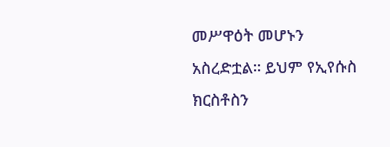መሥዋዕት መሆኑን አስረድቷል፡፡ ይህም የኢየሱስ ክርስቶስን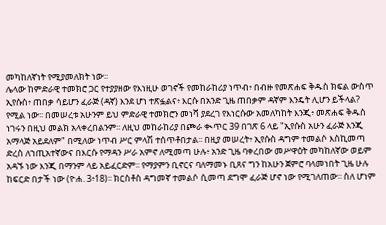መካከለኛነት የሚያመለክት ነው፡፡
ሌላው ከምድራዊ ተመክሮ ጋር የተያያዘው የእነዚሁ ወገኖች የመከራከሪያ ነጥብ፥ በብዙ የመጽሐፍ ቅዱስ ክፍል ውስጥ ኢየሱስ፥ ጠበቃ ሳይሆን ፈራጅ (ዳኛ) እንደ ሆነ ተጽፏልና፥ እርሱ በአንድ ጊዜ ጠበቃም ዳኛም እንዴት ሊሆን ይችላል? የሚል ነው፡፡ በመሠረቱ አሁንም ይህ ምድራዊ ተመክሮን መነሻ ያደረገ የእነርሱው አመለካከት እንጂ፥ መጽሐፍ ቅዱስ ነገሩን በዚህ መልክ አላቀረበልንም፡፡ ለዚህ መከራከሪያ በጮራ ቊጥር 39 በገጽ 6 ላይ "ኢየሱስ አሁን ፈራጅ እንጂ አማላጅ አይደለም" በሚለው ነጥብ ሥር ምላሽ ተሰጥቶበታል፡፡ በዚያ መሠረት፥ ኢየሱስ ዳግም ተመልሶ እስኪመጣ ድረስ ለኀጢአተኛውና በእርሱ የማዳን ሥራ አምኖ ለሚመጣ ሁሉ፥ አንድ ጊዜ ባቀረበው መሥዋዕት መካከለኛው ወይም አዳኙ ነው እንጂ በማንም ላይ አይፈርድም፡፡ የማያምን ቢኖርና ባለማመኑ ቢጸና ግን ከአሁን ጀምሮ ባላመነበት ጊዜ ሁሉ ከፍርድ በታች ነው (ዮሐ. 3፥18)፡፡ ክርስቶስ ዳግመኛ ተመልሶ ሲመጣ ደግሞ ፈራጅ ሆኖ ነው የሚገለጠው፡፡ ስለ ሆነም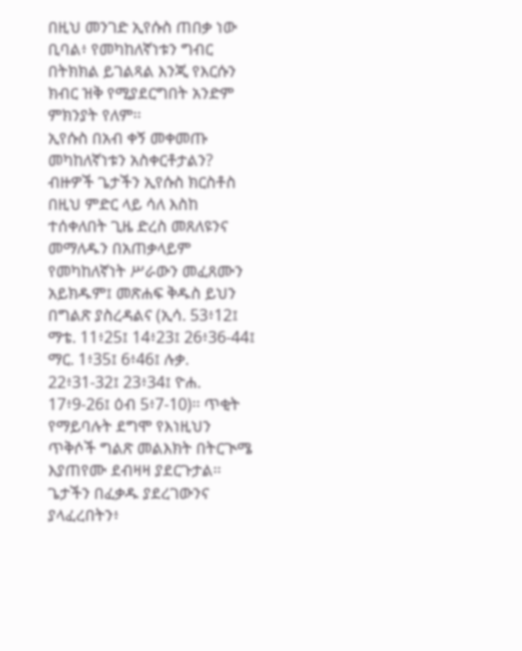በዚህ መንገድ ኢየሱስ ጠበቃ ነው ቢባል፥ የመካከለኛነቱን ግብር በትክክል ይገልጻል እንጂ የእርሱን ክብር ዝቅ የሚያደርግበት አንድም ምክንያት የለም፡፡
ኢየሱስ በአብ ቀኝ መቀመጡ መካከለኛነቱን አስቀርቶታልን?
ብዙዎች ጌታችን ኢየሱስ ክርስቶስ በዚህ ምድር ላይ ሳለ እስከ ተሰቀለበት ጊዜ ድረስ መጸለዩንና መማለዱን በአጠቃላይም የመካከለኛነት ሥራውን መፈጸሙን አይክዱም፤ መጽሐፍ ቅዱስ ይህን በግልጽ ያስረዳልና (ኢሳ. 53፥12፤ ማቴ. 11፥25፤ 14፥23፤ 26፥36-44፤ ማር. 1፥35፤ 6፥46፤ ሉቃ. 22፥31-32፤ 23፥34፤ ዮሐ. 17፥9-26፤ ዕብ 5፥7-10)፡፡ ጥቂት የማይባሉት ደግሞ የእነዚህን ጥቅሶች ግልጽ መልእክት በትርጒሜ እያጠየሙ ደብዛዛ ያደርጉታል፡፡ ጌታችን በፈቃዱ ያደረገውንና ያላፈረበትን፥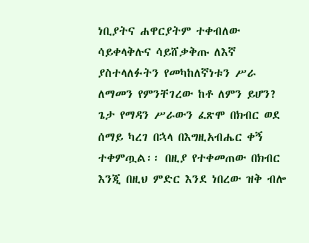ነቢያትና ሐዋርያትም ተቀብለው ሳይቀላቅሉና ሳይሸቃቅጡ ለእኛ ያስተላለፉትን የመካከለኛነቱን ሥራ ለማመን የምንቸገረው ከቶ ለምን ይሆን?
ጌታ የማዳን ሥራውን ፈጽሞ በክብር ወደ ሰማይ ካረገ በኋላ በእግዚአብሔር ቀኝ ተቀምጧል፡፡ በዚያ የተቀመጠው በክብር እንጂ በዚህ ምድር እንደ ነበረው ዝቅ ብሎ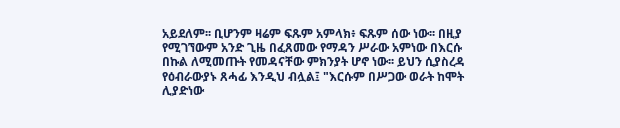አይደለም፡፡ ቢሆንም ዛሬም ፍጹም አምላክ፥ ፍጹም ሰው ነው፡፡ በዚያ የሚገኘውም አንድ ጊዜ በፈጸመው የማዳን ሥራው አምነው በእርሱ በኩል ለሚመጡት የመዳናቸው ምክንያት ሆኖ ነው፡፡ ይህን ሲያስረዳ የዕብራውያኑ ጸሓፊ እንዲህ ብሏል፤ "እርሱም በሥጋው ወራት ከሞት ሊያድነው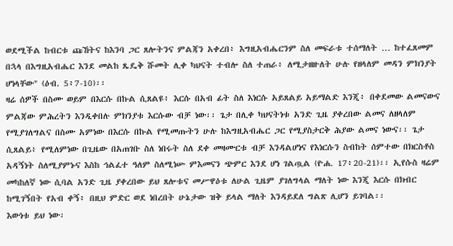ወደሚችል ከብርቱ ጩኸትና ከእንባ ጋር ጸሎትንና ምልጃን አቀረበ፥ እግዚአብሔርንም ስለ መፍራቱ ተሰማለት … ከተፈጸመም በኋላ በእግዚአብሔር እንደ መልከ ጼዴቅ ሹመት ሊቀ ካህናት ተብሎ ስለ ተጠራ፥ ለሚታዘዙለት ሁሉ የዘላለም መዳን ምክንያት ሆነላቸው" (ዕብ. 5፥7-10)፡፡
ዛሬ ሰዎች በስሙ ወይም በእርሱ በኩል ሲጸልዩ፥ እርሱ በአብ ፊት ስለ እነርሱ አይጸልይ አይማልድ እንጂ፥ በቀደመው ልመናውና ምልጃው ምሕረትን እንዲቀበሉ ምክንያቱ እርሱው ብቻ ነው፡፡ ጌታ በሊቀ ካህናትነቱ አንድ ጊዜ ያቀረበው ልመና ለዘላለም የሚያገለግልና በስሙ አምነው በእርሱ በኩል የሚመጡትን ሁሉ ከእግዚአብሔር ጋር የሚያስታርቅ ሕያው ልመና ነውና፡፡ ጌታ ሲጸልይ፥ የሚለምነው በጊዜው በአጠገቡ ስለ ነበሩት ስለ ደቀ መዛሙርቱ ብቻ እንዳልሆነና የእነርሱን ስብከት ሰምተው በክርስቶስ አዳኝነት ስለሚያምኑና እስከ ኅልፈተ ዓለም ስለሚነሡ ምእመናን ጭምር እንደ ሆነ ገልጧል (ዮሐ. 17፥20-21)፡፡ ኢየሱስ ዛሬም መካከለኛ ነው ሲባል አንድ ጊዜ ያቀረበው ይህ ጸሎቱና መሥዋዕቱ ለሁል ጊዜም ያገለግላል ማለት ነው እንጂ እርሱ በክብር ከሚገኝበት የአብ ቀኝ፥ በዚህ ምድር ወደ ነበረበት ሁኔታው ዝቅ ይላል ማለት እንዳይደለ ግልጽ ሊሆን ይገባል፡፡
እውነቱ ይህ ነው፡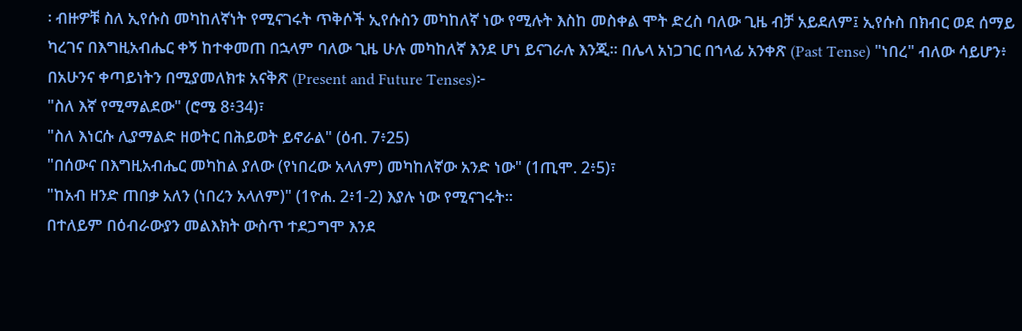፡ ብዙዎቹ ስለ ኢየሱስ መካከለኛነት የሚናገሩት ጥቅሶች ኢየሱስን መካከለኛ ነው የሚሉት እስከ መስቀል ሞት ድረስ ባለው ጊዜ ብቻ አይደለም፤ ኢየሱስ በክብር ወደ ሰማይ ካረገና በእግዚአብሔር ቀኝ ከተቀመጠ በኋላም ባለው ጊዜ ሁሉ መካከለኛ እንደ ሆነ ይናገራሉ እንጂ፡፡ በሌላ አነጋገር በኀላፊ አንቀጽ (Past Tense) "ነበረ" ብለው ሳይሆን፥ በአሁንና ቀጣይነትን በሚያመለክቱ አናቅጽ (Present and Future Tenses)፦
"ስለ እኛ የሚማልደው" (ሮሜ 8፥34)፣
"ስለ እነርሱ ሊያማልድ ዘወትር በሕይወት ይኖራል" (ዕብ. 7፥25)
"በሰውና በእግዚአብሔር መካከል ያለው (የነበረው አላለም) መካከለኛው አንድ ነው" (1ጢሞ. 2፥5)፣
"ከአብ ዘንድ ጠበቃ አለን (ነበረን አላለም)" (1ዮሐ. 2፥1-2) እያሉ ነው የሚናገሩት፡፡
በተለይም በዕብራውያን መልእክት ውስጥ ተደጋግሞ እንደ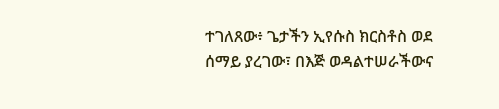ተገለጸው፥ ጌታችን ኢየሱስ ክርስቶስ ወደ ሰማይ ያረገው፣ በእጅ ወዳልተሠራችውና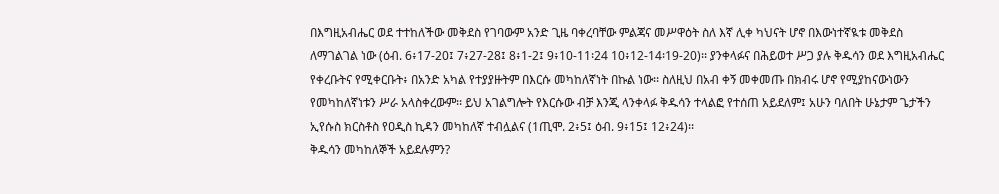በእግዚአብሔር ወደ ተተከለችው መቅደስ የገባውም አንድ ጊዜ ባቀረባቸው ምልጃና መሥዋዕት ስለ እኛ ሊቀ ካህናት ሆኖ በእውነተኛዪቱ መቅደስ ለማገልገል ነው (ዕብ. 6፥17-20፤ 7፥27-28፤ 8፥1-2፤ 9፥10-11፡24 10፥12-14፡19-20)፡፡ ያንቀላፉና በሕይወተ ሥጋ ያሉ ቅዱሳን ወደ እግዚአብሔር የቀረቡትና የሚቀርቡት፥ በአንድ አካል የተያያዙትም በእርሱ መካከለኛነት በኩል ነው፡፡ ስለዚህ በአብ ቀኝ መቀመጡ በክብሩ ሆኖ የሚያከናውነውን የመካከለኛነቱን ሥራ አላስቀረውም፡፡ ይህ አገልግሎት የእርሱው ብቻ እንጂ ላንቀላፉ ቅዱሳን ተላልፎ የተሰጠ አይደለም፤ አሁን ባለበት ሁኔታም ጌታችን ኢየሱስ ክርስቶስ የዐዲስ ኪዳን መካከለኛ ተብሏልና (1ጢሞ. 2፥5፤ ዕብ. 9፥15፤ 12፥24)፡፡
ቅዱሳን መካከለኞች አይደሉምን?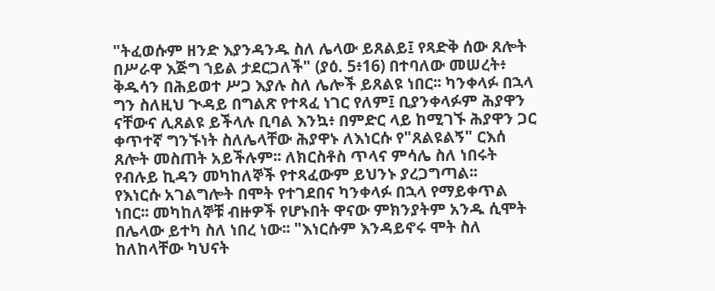"ትፈወሱም ዘንድ እያንዳንዱ ስለ ሌላው ይጸልይ፤ የጻድቅ ሰው ጸሎት በሥራዋ እጅግ ኀይል ታደርጋለች" (ያዕ. 5፥16) በተባለው መሠረት፥ ቅዱሳን በሕይወተ ሥጋ እያሉ ስለ ሌሎች ይጸልዩ ነበር፡፡ ካንቀላፉ በኋላ ግን ስለዚህ ጒዳይ በግልጽ የተጻፈ ነገር የለም፤ ቢያንቀላፉም ሕያዋን ናቸውና ሊጸልዩ ይችላሉ ቢባል እንኳ፥ በምድር ላይ ከሚገኙ ሕያዋን ጋር ቀጥተኛ ግንኙነት ስለሌላቸው ሕያዋኑ ለእነርሱ የ"ጸልዩልኝ" ርእሰ ጸሎት መስጠት አይችሉም፡፡ ለክርስቶስ ጥላና ምሳሌ ስለ ነበሩት የብሉይ ኪዳን መካከለኞች የተጻፈውም ይህንኑ ያረጋግጣል፡፡
የእነርሱ አገልግሎት በሞት የተገደበና ካንቀላፉ በኋላ የማይቀጥል ነበር፡፡ መካከለኞቹ ብዙዎች የሆኑበት ዋናው ምክንያትም አንዱ ሲሞት በሌላው ይተካ ስለ ነበረ ነው፡፡ "እነርሱም እንዳይኖሩ ሞት ስለ ከለከላቸው ካህናት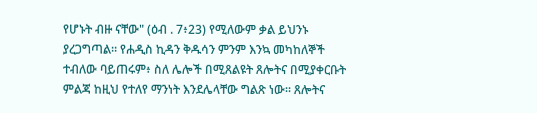የሆኑት ብዙ ናቸው" (ዕብ . 7፥23) የሚለውም ቃል ይህንኑ ያረጋግጣል፡፡ የሐዲስ ኪዳን ቅዱሳን ምንም እንኳ መካከለኞች ተብለው ባይጠሩም፥ ስለ ሌሎች በሚጸልዩት ጸሎትና በሚያቀርቡት ምልጃ ከዚህ የተለየ ማንነት እንደሌላቸው ግልጽ ነው፡፡ ጸሎትና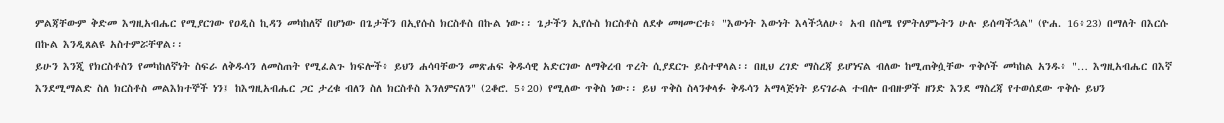ምልጃቸውም ቅድመ እግዚአብሔር የሚያርገው የዐዲስ ኪዳን መካከለኛ በሆነው በጌታችን በኢየሱስ ክርስቶስ በኩል ነው፡፡ ጌታችን ኢየሱስ ክርስቶስ ለደቀ መዛሙርቱ፥ "እውነት እውነት እላችኋለሁ፥ አብ በስሜ የምትለምኑትን ሁሉ ይሰጣችኋል" (ዮሐ. 16፥23) በማለት በእርሱ በኩል እንዲጸልዩ አስተምሯቸዋል፡፡
ይሁን እንጂ የክርስቶስን የመካከለኛነት ስፍራ ለቅዱሳን ለመስጠት የሚፈልጉ ክፍሎች፥ ይህን ሐሳባቸውን መጽሐፍ ቅዱሳዊ አድርገው ለማቅረብ ጥረት ሲያደርጉ ይስተዋላል፡፡ በዚህ ረገድ ማስረጃ ይሆነናል ብለው ከሚጠቅሷቸው ጥቅሶች መካከል አንዱ፥ "… እግዚአብሔር በእኛ እንደሚማልድ ስለ ክርስቶስ መልእክተኞች ነን፤ ከእግዚአብሔር ጋር ታረቁ ብለን ስለ ክርስቶስ እንለምናለን" (2ቆሮ. 5፥20) የሚለው ጥቅስ ነው፡፡ ይህ ጥቅስ ስላንቀላፉ ቅዱሳን አማላጅነት ይናገራል ተብሎ በብዙዎች ዘንድ እንደ ማስረጃ የተወሰደው ጥቅሱ ይህን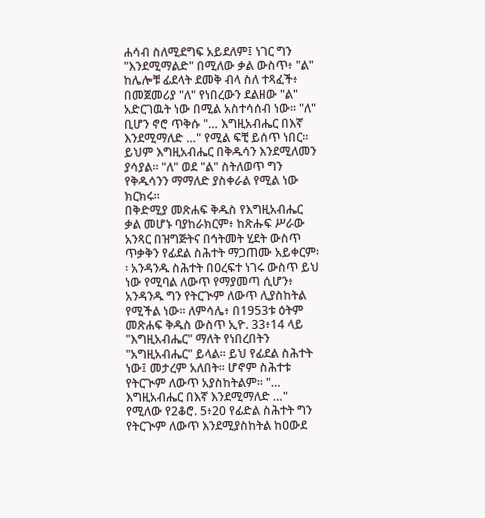ሐሳብ ስለሚደግፍ አይደለም፤ ነገር ግን "እንደሚማልድ" በሚለው ቃል ውስጥ፥ "ል" ከሌሎቹ ፊደላት ደመቅ ብላ ስለ ተጻፈች፥ በመጀመሪያ "ለ" የነበረውን ደልዘው "ል" አድርገዉት ነው በሚል አስተሳሰብ ነው፡፡ "ለ" ቢሆን ኖሮ ጥቅሱ "… እግዚአብሔር በእኛ እንደሚማለድ …" የሚል ፍቺ ይሰጥ ነበር፡፡ ይህም እግዚአብሔር በቅዱሳን እንደሚለመን ያሳያል፡፡ "ለ" ወደ "ል" ስትለወጥ ግን የቅዱሳንን ማማለድ ያስቀራል የሚል ነው ክርክሩ፡፡
በቅድሚያ መጽሐፍ ቅዱስ የእግዚአብሔር ቃል መሆኑ ባያከራክርም፥ ከጽሑፍ ሥራው አንጻር በዝግጅትና በኅትመት ሂደት ውስጥ ጥቃቅን የፊደል ስሕተት ማጋጠሙ አይቀርም፡፡ አንዳንዱ ስሕተት በዐረፍተ ነገሩ ውስጥ ይህ ነው የሚባል ለውጥ የማያመጣ ሲሆን፥ አንዳንዱ ግን የትርጒም ለውጥ ሊያስከትል የሚችል ነው፡፡ ለምሳሌ፥ በ1953ቱ ዕትም መጽሐፍ ቅዱስ ውስጥ ኢዮ. 33፥14 ላይ "እግዚአብሔር" ማለት የነበረበትን "አግዚአብሔር" ይላል፡፡ ይህ የፊደል ስሕተት ነው፤ መታረም አለበት፡፡ ሆኖም ስሕተቱ የትርጒም ለውጥ አያስከትልም፡፡ "… እግዚአብሔር በእኛ እንደሚማለድ …" የሚለው የ2ቆሮ. 5፥20 የፊድል ስሕተት ግን የትርጒም ለውጥ እንደሚያስከትል ከዐውደ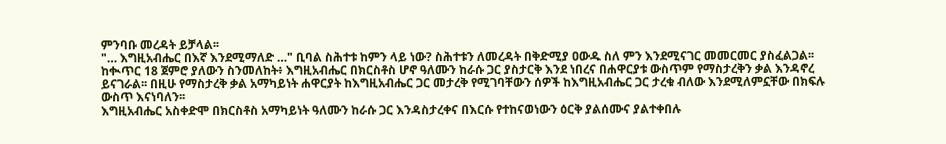ምንባቡ መረዳት ይቻላል፡፡
"… እግዚአብሔር በእኛ እንደሚማለድ …" ቢባል ስሕተቱ ከምን ላይ ነው? ስሕተቱን ለመረዳት በቅድሚያ ዐውዱ ስለ ምን እንደሚናገር መመርመር ያስፈልጋል፡፡ ከቊጥር 18 ጀምሮ ያለውን ስንመለከት፥ እግዚአብሔር በክርስቶስ ሆኖ ዓለሙን ከራሱ ጋር ያስታርቅ እንደ ነበረና በሐዋርያቱ ውስጥም የማስታረቅን ቃል እንዳኖረ ይናገራል፡፡ በዚሁ የማስታረቅ ቃል አማካይነት ሐዋርያት ከእግዚአብሔር ጋር መታረቅ የሚገባቸውን ሰዎች ከእግዚአብሔር ጋር ታረቁ ብለው እንደሚለምኗቸው በክፍሉ ውስጥ እናነባለን፡፡
እግዚአብሔር አስቀድሞ በክርስቶስ አማካይነት ዓለሙን ከራሱ ጋር እንዳስታረቀና በእርሱ የተከናወነውን ዕርቅ ያልሰሙና ያልተቀበሉ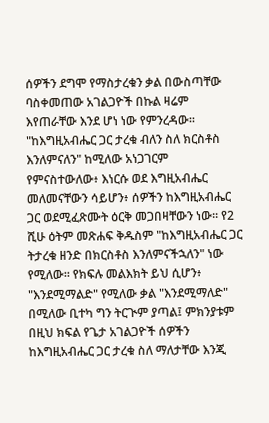ሰዎችን ደግሞ የማስታረቁን ቃል በውስጣቸው ባስቀመጠው አገልጋዮች በኩል ዛሬም እየጠራቸው እንደ ሆነ ነው የምንረዳው፡፡ "ከእግዚአብሔር ጋር ታረቁ ብለን ስለ ክርስቶስ እንለምናለን" ከሚለው አነጋገርም የምናስተውለው፥ እነርሱ ወደ እግዚአብሔር መለመናቸውን ሳይሆን፥ ሰዎችን ከእግዚአብሔር ጋር ወደሚፈጽሙት ዕርቅ መጋበዛቸውን ነው፡፡ የ2 ሺሁ ዕትም መጽሐፍ ቅዱስም "ከእግዚአብሔር ጋር ትታረቁ ዘንድ በክርስቶስ እንለምናችኋለን" ነው የሚለው፡፡ የክፍሉ መልእክት ይህ ሲሆን፥ "እንደሚማልድ" የሚለው ቃል "እንደሚማለድ" በሚለው ቢተካ ግን ትርጒም ያጣል፤ ምክንያቱም በዚህ ክፍል የጌታ አገልጋዮች ሰዎችን ከእግዚአብሔር ጋር ታረቁ ስለ ማለታቸው እንጂ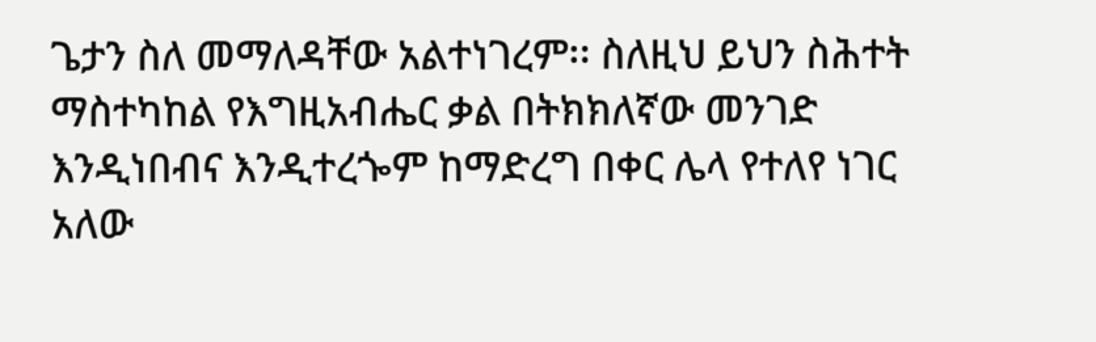ጌታን ስለ መማለዳቸው አልተነገረም፡፡ ስለዚህ ይህን ስሕተት ማስተካከል የእግዚአብሔር ቃል በትክክለኛው መንገድ እንዲነበብና እንዲተረጐም ከማድረግ በቀር ሌላ የተለየ ነገር አለው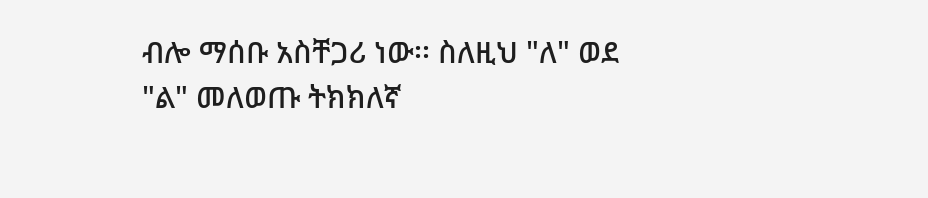ብሎ ማሰቡ አስቸጋሪ ነው፡፡ ስለዚህ "ለ" ወደ "ል" መለወጡ ትክክለኛ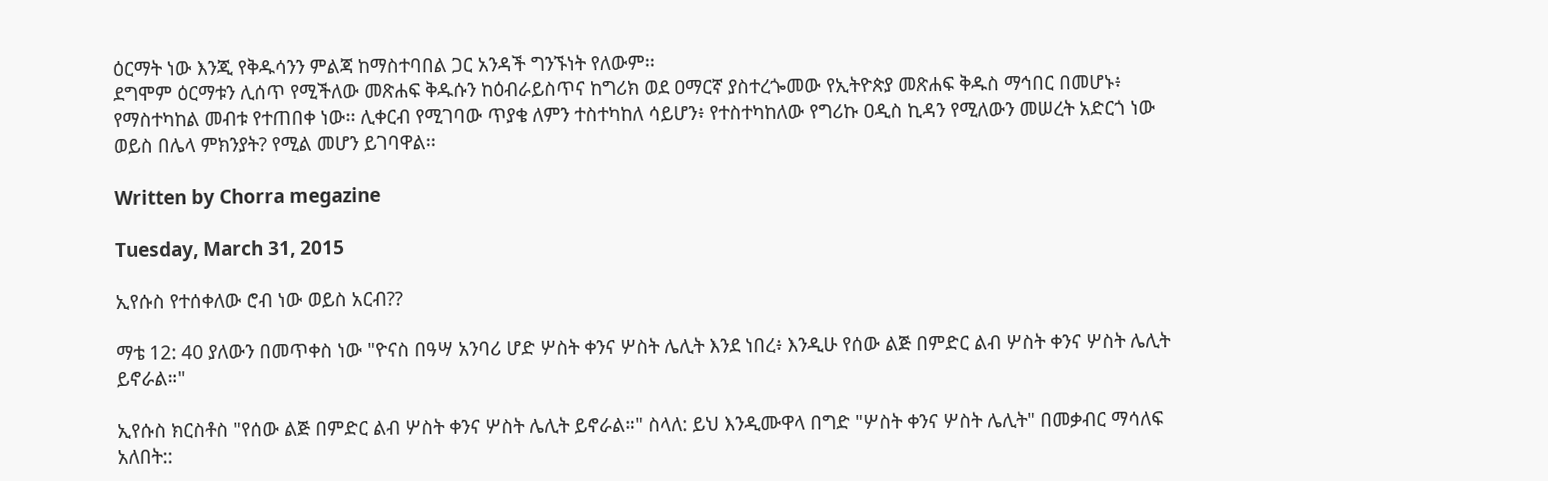ዕርማት ነው እንጂ የቅዱሳንን ምልጃ ከማስተባበል ጋር አንዳች ግንኙነት የለውም፡፡
ደግሞም ዕርማቱን ሊሰጥ የሚችለው መጽሐፍ ቅዱሱን ከዕብራይስጥና ከግሪክ ወደ ዐማርኛ ያስተረጐመው የኢትዮጵያ መጽሐፍ ቅዱስ ማኅበር በመሆኑ፥ የማስተካከል መብቱ የተጠበቀ ነው፡፡ ሊቀርብ የሚገባው ጥያቄ ለምን ተስተካከለ ሳይሆን፥ የተስተካከለው የግሪኩ ዐዲስ ኪዳን የሚለውን መሠረት አድርጎ ነው ወይስ በሌላ ምክንያት? የሚል መሆን ይገባዋል፡፡

Written by Chorra megazine

Tuesday, March 31, 2015

ኢየሱስ የተሰቀለው ሮብ ነው ወይስ አርብ??

ማቴ 12: 40 ያለውን በመጥቀስ ነው "ዮናስ በዓሣ አንባሪ ሆድ ሦስት ቀንና ሦስት ሌሊት እንደ ነበረ፥ እንዲሁ የሰው ልጅ በምድር ልብ ሦስት ቀንና ሦስት ሌሊት ይኖራል።"

ኢየሱስ ክርስቶስ "የሰው ልጅ በምድር ልብ ሦስት ቀንና ሦስት ሌሊት ይኖራል።" ስላለ: ይህ እንዲሙዋላ በግድ "ሦስት ቀንና ሦስት ሌሊት" በመቃብር ማሳለፍ አለበት::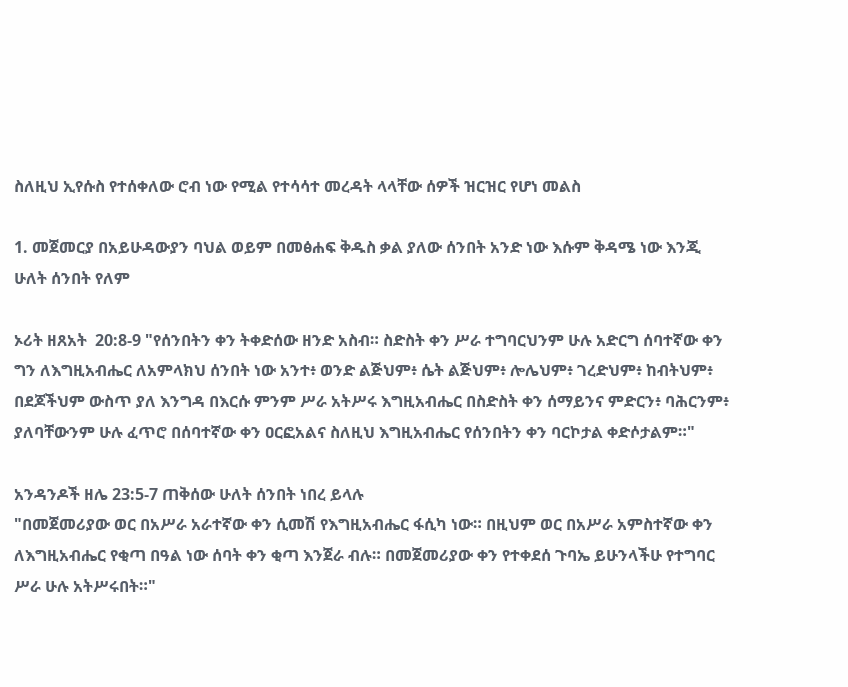ስለዚህ ኢየሱስ የተሰቀለው ሮብ ነው የሚል የተሳሳተ መረዳት ላላቸው ሰዎች ዝርዝር የሆነ መልስ

1. መጀመርያ በአይሁዳውያን ባህል ወይም በመፅሐፍ ቅዱስ ቃል ያለው ሰንበት አንድ ነው እሱም ቅዳሜ ነው እንጂ ሁለት ሰንበት የለም

ኦሪት ዘጸአት  20:8-9 "የሰንበትን ቀን ትቀድሰው ዘንድ አስብ። ስድስት ቀን ሥራ ተግባርህንም ሁሉ አድርግ ሰባተኛው ቀን ግን ለእግዚአብሔር ለአምላክህ ሰንበት ነው አንተ፥ ወንድ ልጅህም፥ ሴት ልጅህም፥ ሎሌህም፥ ገረድህም፥ ከብትህም፥ በደጆችህም ውስጥ ያለ እንግዳ በእርሱ ምንም ሥራ አትሥሩ እግዚአብሔር በስድስት ቀን ሰማይንና ምድርን፥ ባሕርንም፥ ያለባቸውንም ሁሉ ፈጥሮ በሰባተኛው ቀን ዐርፎአልና ስለዚህ እግዚአብሔር የሰንበትን ቀን ባርኮታል ቀድሶታልም።"

አንዳንዶች ዘሌ 23:5-7 ጠቅሰው ሁለት ሰንበት ነበረ ይላሉ
"በመጀመሪያው ወር በአሥራ አራተኛው ቀን ሲመሽ የእግዚአብሔር ፋሲካ ነው። በዚህም ወር በአሥራ አምስተኛው ቀን ለእግዚአብሔር የቂጣ በዓል ነው ሰባት ቀን ቂጣ እንጀራ ብሉ። በመጀመሪያው ቀን የተቀደሰ ጉባኤ ይሁንላችሁ የተግባር ሥራ ሁሉ አትሥሩበት።"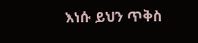እነሱ ይህን ጥቅስ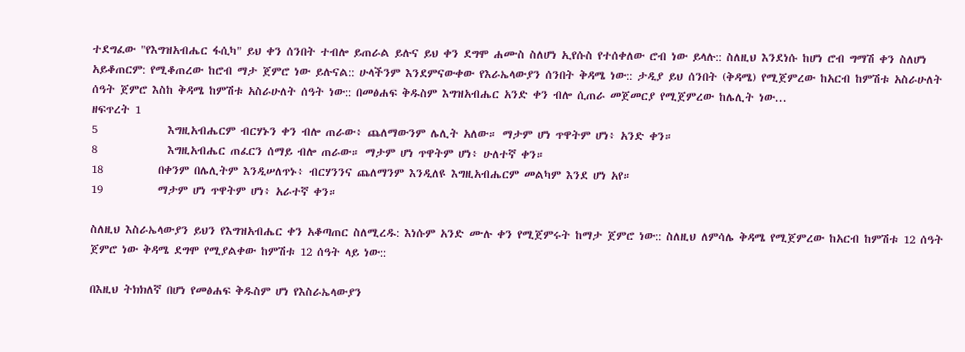ተደግፈው "የእግዝአብሔር ፋሲካ" ይህ ቀን ሰንበት ተብሎ ይጠራል ይሉና ይህ ቀን ደግሞ ሐሙስ ስለሆነ ኢየሱስ የተሰቀለው ሮብ ነው ይላሉ:: ስለዚህ እንደነሱ ከሆነ ሮብ ግማሽ ቀን ስለሆነ አይቆጠርም: የሚቆጠረው ከሮብ ማታ ጀምሮ ነው ይሉናል:: ሁላችንም እንደምናውቀው የእራኤላውያን ሰንበት ቅዳሜ ነው:: ታዲያ ይህ ሰንበት (ቅዳሜ) የሚጀምረው ከአርብ ከምሽቱ አስራሁለት ሰዓት ጀምሮ እስከ ቅዳሜ ከምሽቱ አስራሁለት ሰዓት ነው:: በመፅሐፍ ቅዱስም እግዝአብሔር አንድ ቀን ብሎ ሲጠራ መጀመርያ የሚጀምረው ከሌሊት ነው...
ዘፍጥረት 1
5              እግዚአብሔርም ብርሃኑን ቀን ብሎ ጠራው፥ ጨለማውንም ሌሊት አለው። ማታም ሆነ ጥዋትም ሆነ፥ አንድ ቀን።
8              እግዚአብሔር ጠፈርን ሰማይ ብሎ ጠራው። ማታም ሆነ ጥዋትም ሆነ፥ ሁለተኛ ቀን።
18           በቀንም በሌሊትም እንዲሠለጥኑ፥ ብርሃንንና ጨለማንም እንዲለዩ እግዚአብሔርም መልካም እንደ ሆነ አየ።
19           ማታም ሆነ ጥዋትም ሆነ፥ አራተኛ ቀን።

ስለዚህ እስራኤላውያን ይህን የእግዝአብሔር ቀን አቆጣጠር ስለሚረዱ: እነሱም አንድ ሙሉ ቀን የሚጀምሩት ከማታ ጀምሮ ነው:: ስለዚህ ለምሳሌ ቅዳሜ የሚጀምረው ከአርብ ከምሽቱ 12 ሰዓት ጀምሮ ነው ቅዳሜ ደግሞ የሚያልቀው ከምሽቱ 12 ሰዓት ላይ ነው::

በእዚህ ትክክለኛ በሆነ የመፅሐፍ ቅዱስም ሆነ የእስራኤላውያን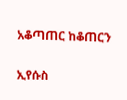አቆጣጠር ከቆጠርን

ኢየሱስ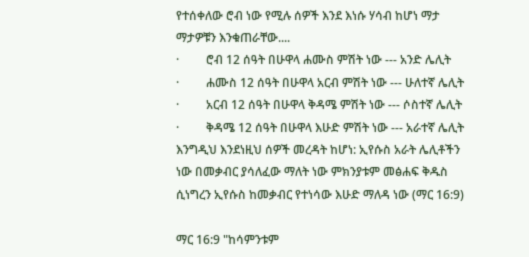የተሰቀለው ሮብ ነው የሚሉ ሰዎች እንደ እነሱ ሃሳብ ከሆነ ማታ ማታዎቹን እንቁጠራቸው....
·         ሮብ 12 ሰዓት በሁዋላ ሐሙስ ምሽት ነው --- አንድ ሌሊት
·         ሐሙስ 12 ሰዓት በሁዋላ አርብ ምሽት ነው --- ሁለተኛ ሌሊት
·         አርብ 12 ሰዓት በሁዋላ ቅዳሜ ምሽት ነው --- ሶስተኛ ሌሊት
·         ቅዳሜ 12 ሰዓት በሁዋላ እሁድ ምሽት ነው --- አራተኛ ሌሊት
እንግዲህ እንደነዚህ ሰዎች መረዳት ከሆነ: ኢየሱስ አራት ሌሊቶችን ነው በመቃብር ያሳለፈው ማለት ነው ምክንያቱም መፅሐፍ ቅዱስ ሲነግረን ኢየሱስ ከመቃብር የተነሳው እሁድ ማለዳ ነው (ማር 16:9)

ማር 16:9 "ከሳምንቱም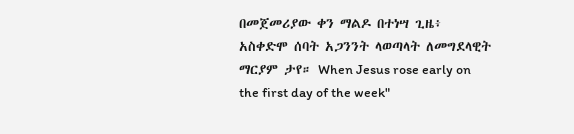በመጀመሪያው ቀን ማልዶ በተነሣ ጊዜ፥ አስቀድሞ ሰባት አጋንንት ላወጣላት ለመግደላዊት ማርያም ታየ። When Jesus rose early on the first day of the week"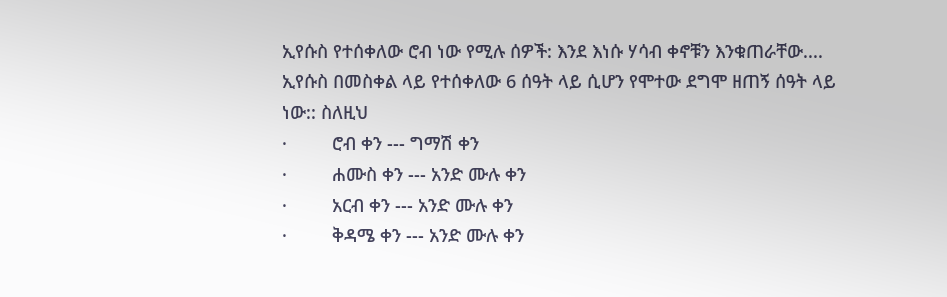ኢየሱስ የተሰቀለው ሮብ ነው የሚሉ ሰዎች: እንደ እነሱ ሃሳብ ቀኖቹን እንቁጠራቸው....
ኢየሱስ በመስቀል ላይ የተሰቀለው 6 ሰዓት ላይ ሲሆን የሞተው ደግሞ ዘጠኝ ሰዓት ላይ ነው:: ስለዚህ
·         ሮብ ቀን --- ግማሽ ቀን
·         ሐሙስ ቀን --- አንድ ሙሉ ቀን
·         አርብ ቀን --- አንድ ሙሉ ቀን
·         ቅዳሜ ቀን --- አንድ ሙሉ ቀን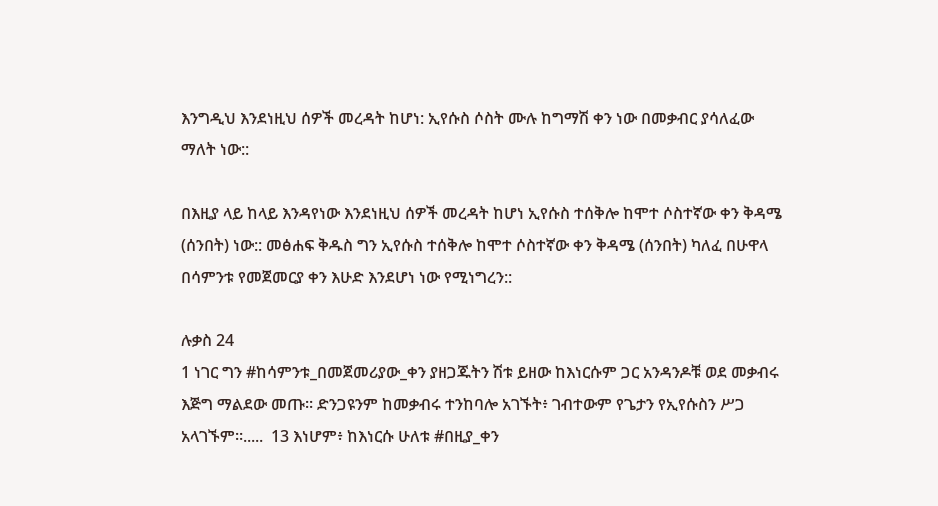እንግዲህ እንደነዚህ ሰዎች መረዳት ከሆነ: ኢየሱስ ሶስት ሙሉ ከግማሽ ቀን ነው በመቃብር ያሳለፈው ማለት ነው::

በእዚያ ላይ ከላይ እንዳየነው እንደነዚህ ሰዎች መረዳት ከሆነ ኢየሱስ ተሰቅሎ ከሞተ ሶስተኛው ቀን ቅዳሜ (ሰንበት) ነው:: መፅሐፍ ቅዱስ ግን ኢየሱስ ተሰቅሎ ከሞተ ሶስተኛው ቀን ቅዳሜ (ሰንበት) ካለፈ በሁዋላ በሳምንቱ የመጀመርያ ቀን እሁድ እንደሆነ ነው የሚነግረን::

ሉቃስ 24
1 ነገር ግን #ከሳምንቱ_በመጀመሪያው_ቀን ያዘጋጁትን ሽቱ ይዘው ከእነርሱም ጋር አንዳንዶቹ ወደ መቃብሩ እጅግ ማልደው መጡ። ድንጋዩንም ከመቃብሩ ተንከባሎ አገኙት፥ ገብተውም የጌታን የኢየሱስን ሥጋ አላገኙም።.....  13 እነሆም፥ ከእነርሱ ሁለቱ #በዚያ_ቀን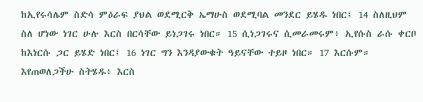ከኢየሩሳሌም ስድሳ ምዕራፍ ያህል ወደሚርቅ ኤማሁስ ወደሚባል መንደር ይሄዱ ነበር፤ 14 ስለዚህም ስለ ሆነው ነገር ሁሉ እርስ በርሳቸው ይነጋገሩ ነበር። 15 ሲነጋገሩና ሲመራመሩም፥ ኢየሱስ ራሱ ቀርቦ ከእነርሱ ጋር ይሄድ ነበር፤ 16 ነገር ግን እንዳያውቁት ዓይናቸው ተይዞ ነበር። 17 እርሱም። እየጠወለጋችሁ ስትሄዱ፥ እርስ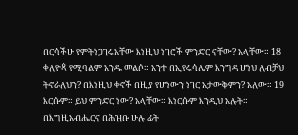በርሳችሁ የምትነጋገሩአቸው እነዚህ ነገሮች ምንድር ናቸው? አላቸው። 18 ቀለዮጳ የሚባልም አንዱ መልሶ። አንተ በኢየሩሳሌም እንግዳ ሆነህ ለብቻህ ትኖራለህን? በእነዚህ ቀኖች በዚያ የሆነውን ነገር አታውቅምን? አለው። 19 እርሱም። ይህ ምንድር ነው? አላቸው። እነርሱም እንዲህ አሉት። በእግዚአብሔርና በሕዝቡ ሁሉ ፊት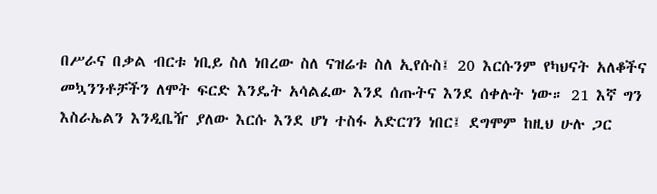በሥራና በቃል ብርቱ ነቢይ ስለ ነበረው ስለ ናዝሬቱ ስለ ኢየሱስ፤ 20 እርሱንም የካህናት አለቆችና መኳንንቶቻችን ለሞት ፍርድ እንዴት አሳልፈው እንደ ሰጡትና እንደ ሰቀሉት ነው። 21 እኛ ግን እስራኤልን እንዲቤዥ ያለው እርሱ እንደ ሆነ ተስፋ አድርገን ነበር፤ ደግሞም ከዚህ ሁሉ ጋር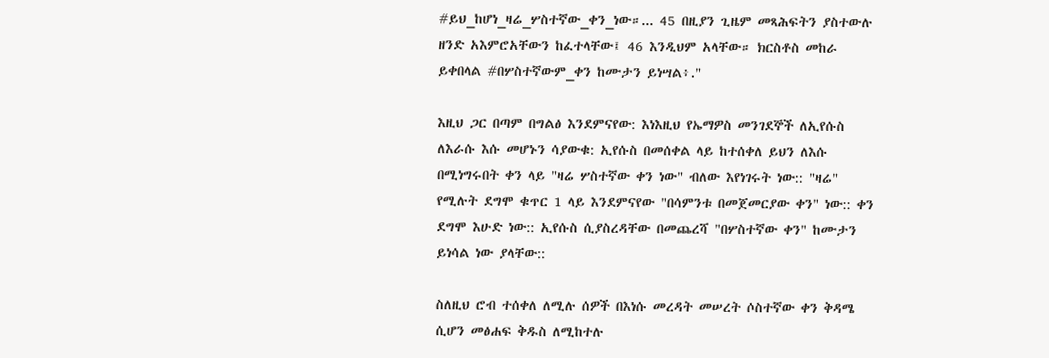#ይህ_ከሆነ_ዛሬ_ሦስተኛው_ቀን_ነው።... 45 በዚያን ጊዜም መጻሕፍትን ያስተውሉ ዘንድ አእምሮአቸውን ከፈተላቸው፤ 46 እንዲህም አላቸው። ክርስቶስ መከራ ይቀበላል #በሦስተኛውም_ቀን ከሙታን ይነሣል፥."

እዚህ ጋር በጣም በግልፅ እንደምናየው: እነእዚህ የኤማዎስ መንገደኞች ለኢየሱስ ለእራሱ እሱ መሆኑን ሳያውቁ: ኢየሱስ በመሰቀል ላይ ከተሰቀለ ይህን ለእሱ በሚነግሩበት ቀን ላይ "ዛሬ ሦስተኛው ቀን ነው" ብለው እየነገሩት ነው:: "ዛሬ" የሚሉት ደግሞ ቁጥር 1 ላይ እንደምናየው "በሳምንቱ በመጀመርያው ቀን" ነው:: ቀን ደግሞ እሁድ ነው:: ኢየሱስ ሲያስረዳቸው በመጨረሻ "በሦስተኛው ቀን" ከሙታን ይነሳል ነው ያላቸው::

ስለዚህ ሮብ ተሰቀለ ለሚሉ ሰዎች በእነሱ መረዳት መሠረት ሶስተኛው ቀን ቅዳሜ ሲሆን መፅሐፍ ቅዱስ ለሚከተሉ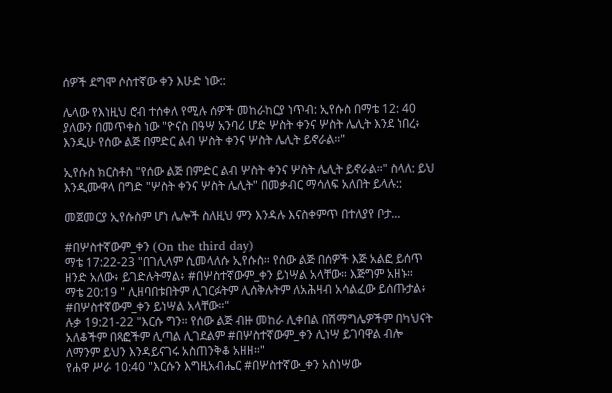ሰዎች ደግሞ ሶስተኛው ቀን እሁድ ነው::

ሌላው የእነዚህ ሮብ ተሰቀለ የሚሉ ሰዎች መከራከርያ ነጥብ: ኢየሱስ በማቴ 12: 40 ያለውን በመጥቀስ ነው "ዮናስ በዓሣ አንባሪ ሆድ ሦስት ቀንና ሦስት ሌሊት እንደ ነበረ፥ እንዲሁ የሰው ልጅ በምድር ልብ ሦስት ቀንና ሦስት ሌሊት ይኖራል።"

ኢየሱስ ክርስቶስ "የሰው ልጅ በምድር ልብ ሦስት ቀንና ሦስት ሌሊት ይኖራል።" ስላለ: ይህ እንዲሙዋላ በግድ "ሦስት ቀንና ሦስት ሌሊት" በመቃብር ማሳለፍ አለበት ይላሉ::

መጀመርያ ኢየሱስም ሆነ ሌሎች ስለዚህ ምን እንዳሉ እናስቀምጥ በተለያየ ቦታ...

#በሦስተኛውም_ቀን (On the third day)
ማቴ 17:22-23 "በገሊላም ሲመላለሱ ኢየሱስ። የሰው ልጅ በሰዎች እጅ አልፎ ይሰጥ ዘንድ አለው፥ ይገድሉትማል፥ #በሦስተኛውም_ቀን ይነሣል አላቸው። እጅግም አዘኑ።
ማቴ 20:19 " ሊዘባበቱበትም ሊገርፉትም ሊሰቅሉትም ለአሕዛብ አሳልፈው ይሰጡታል፥ #በሦስተኛውም_ቀን ይነሣል አላቸው።"
ሉቃ 19:21-22 "እርሱ ግን። የሰው ልጅ ብዙ መከራ ሊቀበል በሽማግሌዎችም በካህናት አለቆችም በጻፎችም ሊጣል ሊገደልም #በሦስተኛውም_ቀን ሊነሣ ይገባዋል ብሎ ለማንም ይህን እንዳይናገሩ አስጠንቅቆ አዘዘ።"
የሐዋ ሥራ 10:40 "እርሱን እግዚአብሔር #በሦስተኛው_ቀን አስነሣው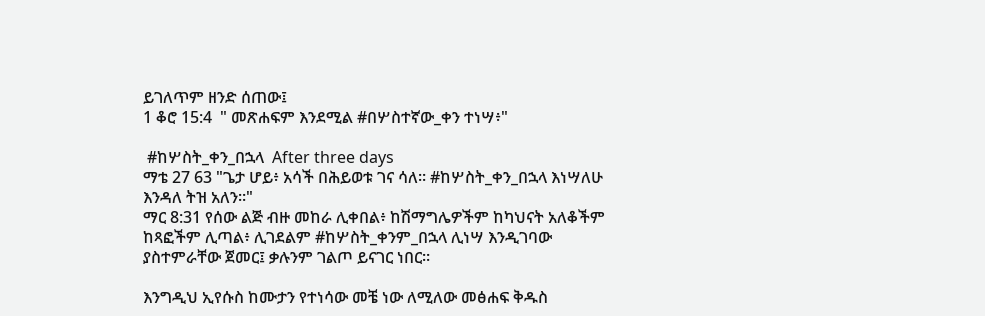ይገለጥም ዘንድ ሰጠው፤
1 ቆሮ 15:4  " መጽሐፍም እንደሚል #በሦስተኛው_ቀን ተነሣ፥"

 #ከሦስት_ቀን_በኋላ  After three days
ማቴ 27 63 "ጌታ ሆይ፥ አሳች በሕይወቱ ገና ሳለ። #ከሦስት_ቀን_በኋላ እነሣለሁ እንዳለ ትዝ አለን።"
ማር 8:31 የሰው ልጅ ብዙ መከራ ሊቀበል፥ ከሽማግሌዎችም ከካህናት አለቆችም ከጻፎችም ሊጣል፥ ሊገደልም #ከሦስት_ቀንም_በኋላ ሊነሣ እንዲገባው ያስተምራቸው ጀመር፤ ቃሉንም ገልጦ ይናገር ነበር።

እንግዲህ ኢየሱስ ከሙታን የተነሳው መቼ ነው ለሚለው መፅሐፍ ቅዱስ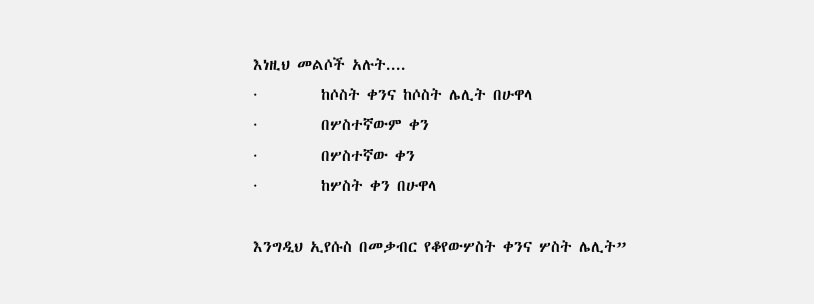እነዚህ መልሶች አሉት....
·         ከሶስት ቀንና ከሶስት ሌሊት በሁዋላ
·         በሦስተኛውም ቀን
·         በሦስተኛው ቀን
·         ከሦስት ቀን በሁዋላ

እንግዲህ ኢየሱስ በመቃብር የቆየውሦስት ቀንና ሦስት ሌሊት”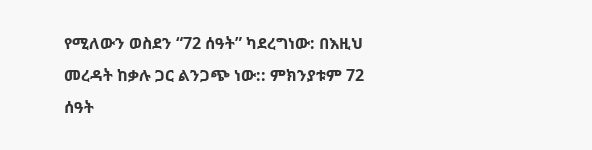የሚለውን ወስደን “72 ሰዓት” ካደረግነው: በእዚህ መረዳት ከቃሉ ጋር ልንጋጭ ነው:: ምክንያቱም 72 ሰዓት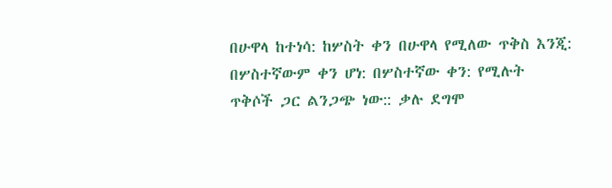በሁዋላ ከተነሳ: ከሦስት ቀን በሁዋላ የሚለው ጥቅስ እንጂ: በሦስተኛውም ቀን ሆነ: በሦስተኛው ቀን: የሚሉት ጥቅሶች ጋር ልንጋጭ ነው:: ቃሉ ደግሞ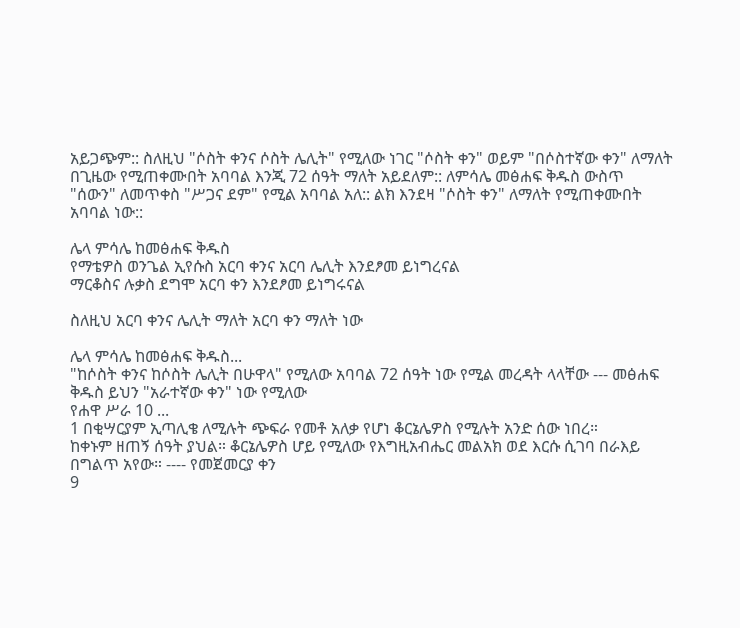አይጋጭም:: ስለዚህ "ሶስት ቀንና ሶስት ሌሊት" የሚለው ነገር "ሶስት ቀን" ወይም "በሶስተኛው ቀን" ለማለት በጊዜው የሚጠቀሙበት አባባል እንጂ 72 ሰዓት ማለት አይደለም:: ለምሳሌ መፅሐፍ ቅዱስ ውስጥ "ሰውን" ለመጥቀስ "ሥጋና ደም" የሚል አባባል አለ:: ልክ እንደዛ "ሶስት ቀን" ለማለት የሚጠቀሙበት አባባል ነው::

ሌላ ምሳሌ ከመፅሐፍ ቅዱስ
የማቴዎስ ወንጌል ኢየሱስ አርባ ቀንና አርባ ሌሊት እንደፆመ ይነግረናል
ማርቆስና ሉቃስ ደግሞ አርባ ቀን እንደፆመ ይነግሩናል

ስለዚህ አርባ ቀንና ሌሊት ማለት አርባ ቀን ማለት ነው

ሌላ ምሳሌ ከመፅሐፍ ቅዱስ...
"ከሶስት ቀንና ከሶስት ሌሊት በሁዋላ" የሚለው አባባል 72 ሰዓት ነው የሚል መረዳት ላላቸው --- መፅሐፍ ቅዱስ ይህን "አራተኛው ቀን" ነው የሚለው
የሐዋ ሥራ 10 ...
1 በቂሣርያም ኢጣሊቄ ለሚሉት ጭፍራ የመቶ አለቃ የሆነ ቆርኔሌዎስ የሚሉት አንድ ሰው ነበረ።
ከቀኑም ዘጠኝ ሰዓት ያህል። ቆርኔሌዎስ ሆይ የሚለው የእግዚአብሔር መልአክ ወደ እርሱ ሲገባ በራእይ በግልጥ አየው። ---- የመጀመርያ ቀን
9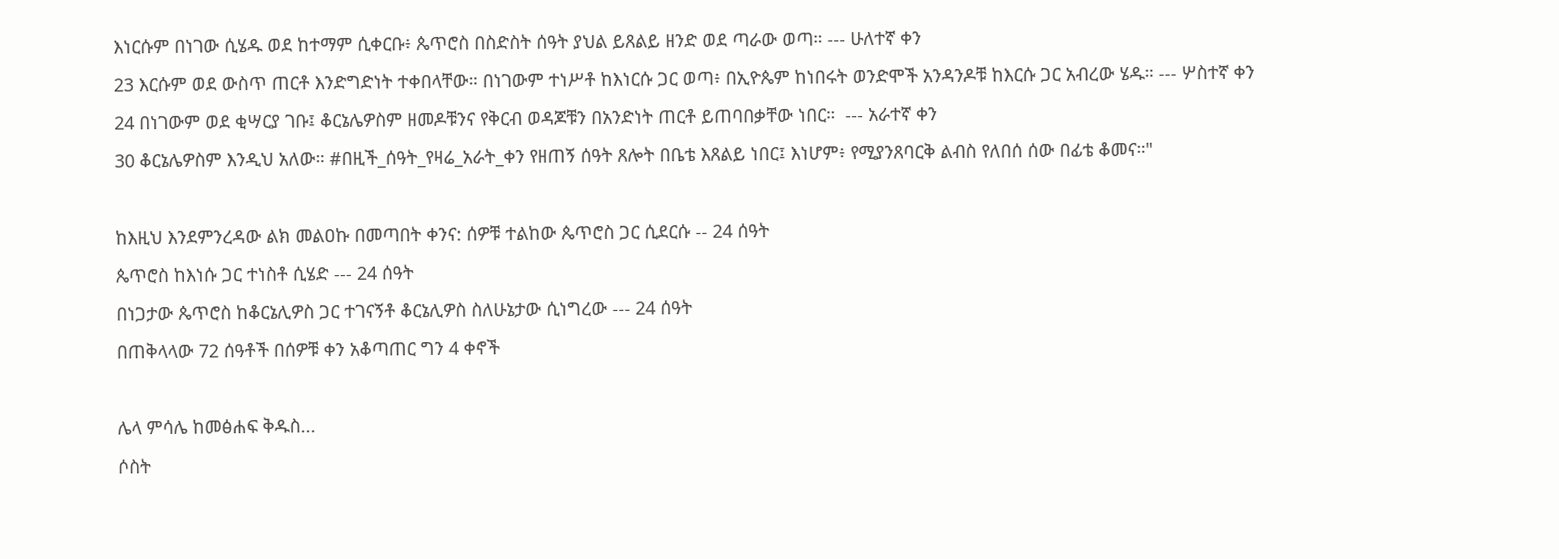እነርሱም በነገው ሲሄዱ ወደ ከተማም ሲቀርቡ፥ ጴጥሮስ በስድስት ሰዓት ያህል ይጸልይ ዘንድ ወደ ጣራው ወጣ። --- ሁለተኛ ቀን
23 እርሱም ወደ ውስጥ ጠርቶ እንድግድነት ተቀበላቸው። በነገውም ተነሥቶ ከእነርሱ ጋር ወጣ፥ በኢዮጴም ከነበሩት ወንድሞች አንዳንዶቹ ከእርሱ ጋር አብረው ሄዱ። --- ሦስተኛ ቀን
24 በነገውም ወደ ቂሣርያ ገቡ፤ ቆርኔሌዎስም ዘመዶቹንና የቅርብ ወዳጆቹን በአንድነት ጠርቶ ይጠባበቃቸው ነበር።  --- አራተኛ ቀን
30 ቆርኔሌዎስም እንዲህ አለው። #በዚች_ሰዓት_የዛሬ_አራት_ቀን የዘጠኝ ሰዓት ጸሎት በቤቴ እጸልይ ነበር፤ እነሆም፥ የሚያንጸባርቅ ልብስ የለበሰ ሰው በፊቴ ቆመና።"

ከእዚህ እንደምንረዳው ልክ መልዐኩ በመጣበት ቀንና: ሰዎቹ ተልከው ጴጥሮስ ጋር ሲደርሱ -- 24 ሰዓት
ጴጥሮስ ከእነሱ ጋር ተነስቶ ሲሄድ --- 24 ሰዓት
በነጋታው ጴጥሮስ ከቆርኔሊዎስ ጋር ተገናኝቶ ቆርኔሊዎስ ስለሁኔታው ሲነግረው --- 24 ሰዓት
በጠቅላላው 72 ሰዓቶች በሰዎቹ ቀን አቆጣጠር ግን 4 ቀኖች

ሌላ ምሳሌ ከመፅሐፍ ቅዱስ...
ሶስት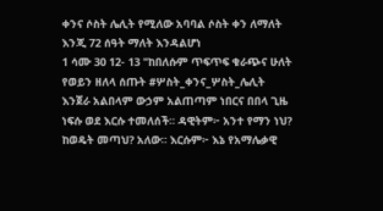ቀንና ሶስት ሌሊት የሚለው አባባል ሶስት ቀን ለማለት እንጂ 72 ሰዓት ማለት እንዳልሆነ
1 ሳሙ 30 12- 13 "ከበለሱም ጥፍጥፍ ቁራጭና ሁለት የወይን ዘለላ ሰጡት #ሦስት_ቀንና_ሦስት_ሌሊት እንጀራ አልበላም ውኃም አልጠጣም ነበርና በበላ ጊዜ ነፍሱ ወደ እርሱ ተመለሰች። ዳዊትም፦ አንተ የማን ነህ? ከወዴት መጣህ? አለው። እርሱም፦ እኔ የአማሌቃዊ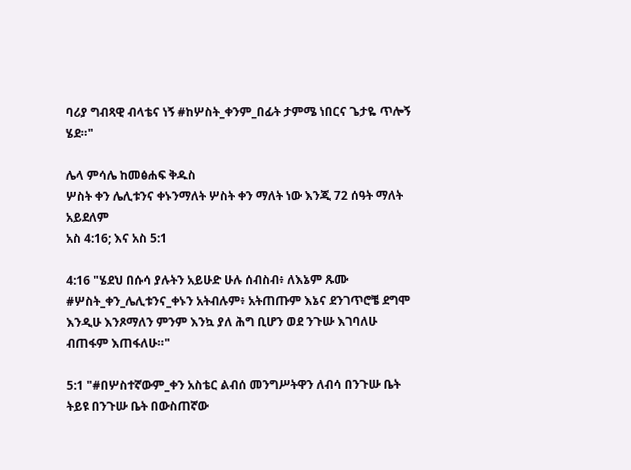ባሪያ ግብጻዊ ብላቴና ነኝ #ከሦስት_ቀንም_በፊት ታምሜ ነበርና ጌታዬ ጥሎኝ ሄደ።"

ሌላ ምሳሌ ከመፅሐፍ ቅዱስ
ሦስት ቀን ሌሊቱንና ቀኑንማለት ሦስት ቀን ማለት ነው እንጂ 72 ሰዓት ማለት አይደለም
አስ 4:16; እና አስ 5:1

4:16 "ሄደህ በሱሳ ያሉትን አይሁድ ሁሉ ሰብስብ፥ ለእኔም ጹሙ #ሦስት_ቀን_ሌሊቱንና_ቀኑን አትብሉም፥ አትጠጡም እኔና ደንገጥሮቼ ደግሞ እንዲሁ እንጾማለን ምንም እንኳ ያለ ሕግ ቢሆን ወደ ንጉሡ እገባለሁ ብጠፋም እጠፋለሁ።"

5:1 "#በሦስተኛውም_ቀን አስቴር ልብሰ መንግሥትዋን ለብሳ በንጉሡ ቤት ትይዩ በንጉሡ ቤት በውስጠኛው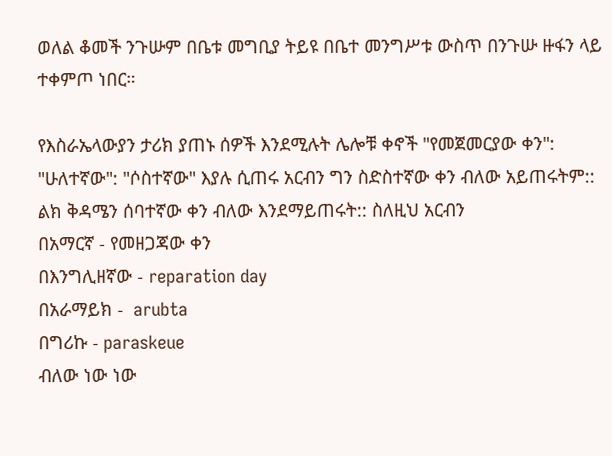ወለል ቆመች ንጉሡም በቤቱ መግቢያ ትይዩ በቤተ መንግሥቱ ውስጥ በንጉሡ ዙፋን ላይ ተቀምጦ ነበር።

የእስራኤላውያን ታሪክ ያጠኑ ሰዎች እንደሚሉት ሌሎቹ ቀኖች "የመጀመርያው ቀን": "ሁለተኛው": "ሶስተኛው" እያሉ ሲጠሩ አርብን ግን ስድስተኛው ቀን ብለው አይጠሩትም:: ልክ ቅዳሜን ሰባተኛው ቀን ብለው እንደማይጠሩት:: ስለዚህ አርብን
በአማርኛ - የመዘጋጃው ቀን
በእንግሊዘኛው - reparation day
በአራማይክ -  arubta
በግሪኩ - paraskeue
ብለው ነው ነው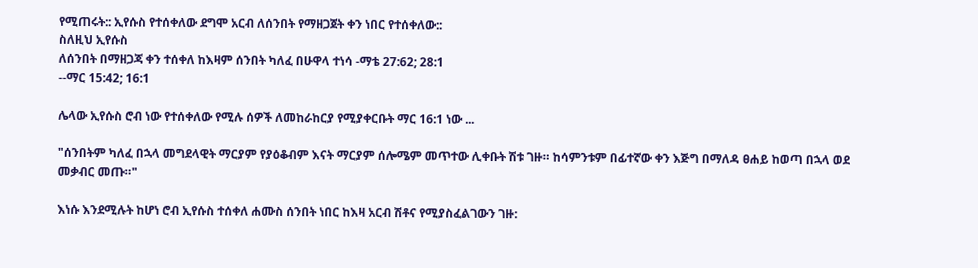የሚጠሩት:: ኢየሱስ የተሰቀለው ደግሞ አርብ ለሰንበት የማዘጋጀት ቀን ነበር የተሰቀለው::
ስለዚህ ኢየሱስ
ለሰንበት በማዘጋጃ ቀን ተሰቀለ ከእዛም ሰንበት ካለፈ በሁዋላ ተነሳ -ማቴ 27:62; 28:1
--ማር 15:42; 16:1

ሌላው ኢየሱስ ሮብ ነው የተሰቀለው የሚሉ ሰዎች ለመከራከርያ የሚያቀርቡት ማር 16:1 ነው ...

"ሰንበትም ካለፈ በኋላ መግደላዊት ማርያም የያዕቆብም እናት ማርያም ሰሎሜም መጥተው ሊቀቡት ሽቱ ገዙ። ከሳምንቱም በፊተኛው ቀን እጅግ በማለዳ ፀሐይ ከወጣ በኋላ ወደ መቃብር መጡ።"

እነሱ እንደሚሉት ከሆነ ሮብ ኢየሱስ ተሰቀለ ሐሙስ ሰንበት ነበር ከእዛ አርብ ሽቶና የሚያስፈልገውን ገዙ: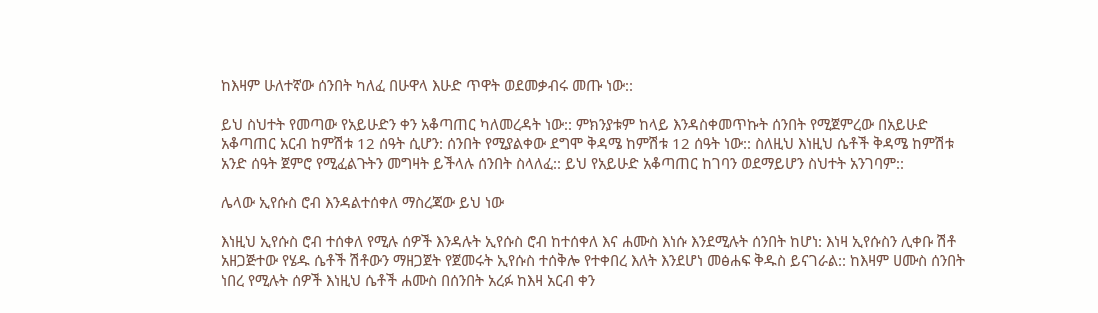ከእዛም ሁለተኛው ሰንበት ካለፈ በሁዋላ እሁድ ጥዋት ወደመቃብሩ መጡ ነው::

ይህ ስህተት የመጣው የአይሁድን ቀን አቆጣጠር ካለመረዳት ነው:: ምክንያቱም ከላይ እንዳስቀመጥኩት ሰንበት የሚጀምረው በአይሁድ አቆጣጠር አርብ ከምሽቱ 12 ሰዓት ሲሆን: ሰንበት የሚያልቀው ደግሞ ቅዳሜ ከምሽቱ 12 ሰዓት ነው:: ስለዚህ እነዚህ ሴቶች ቅዳሜ ከምሽቱ አንድ ሰዓት ጀምሮ የሚፈልጉትን መግዛት ይችላሉ ሰንበት ስላለፈ:: ይህ የአይሁድ አቆጣጠር ከገባን ወደማይሆን ስህተት አንገባም::

ሌላው ኢየሱስ ሮብ እንዳልተሰቀለ ማስረጃው ይህ ነው

እነዚህ ኢየሱስ ሮብ ተሰቀለ የሚሉ ሰዎች እንዳሉት ኢየሱስ ሮብ ከተሰቀለ እና ሐሙስ እነሱ እንደሚሉት ሰንበት ከሆነ: እነዛ ኢየሱስን ሊቀቡ ሽቶ አዘጋጅተው የሄዱ ሴቶች ሽቶውን ማዘጋጀት የጀመሩት ኢየሱስ ተሰቅሎ የተቀበረ እለት እንደሆነ መፅሐፍ ቅዱስ ይናገራል:: ከእዛም ሀሙስ ሰንበት ነበረ የሚሉት ሰዎች እነዚህ ሴቶች ሐሙስ በሰንበት አረፉ ከእዛ አርብ ቀን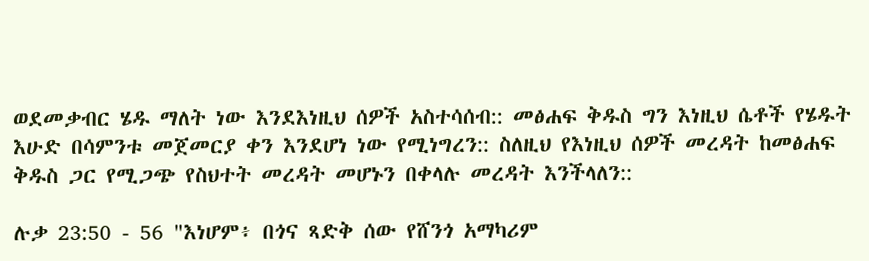ወደመቃብር ሄዱ ማለት ነው እንደእነዚህ ሰዎች አስተሳሰብ:: መፅሐፍ ቅዱስ ግን እነዚህ ሴቶች የሄዱት እሁድ በሳምንቱ መጀመርያ ቀን እንደሆነ ነው የሚነግረን:: ስለዚህ የእነዚህ ሰዎች መረዳት ከመፅሐፍ ቅዱስ ጋር የሚጋጭ የስህተት መረዳት መሆኑን በቀላሉ መረዳት እንችላለን::

ሉቃ 23:50 - 56 "እነሆም፥ በጎና ጻድቅ ሰው የሸንጎ አማካሪም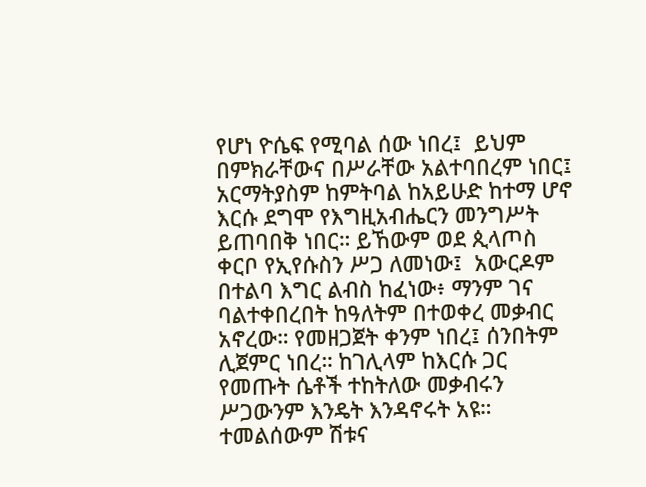የሆነ ዮሴፍ የሚባል ሰው ነበረ፤  ይህም በምክራቸውና በሥራቸው አልተባበረም ነበር፤ አርማትያስም ከምትባል ከአይሁድ ከተማ ሆኖ እርሱ ደግሞ የእግዚአብሔርን መንግሥት ይጠባበቅ ነበር። ይኸውም ወደ ጲላጦስ ቀርቦ የኢየሱስን ሥጋ ለመነው፤  አውርዶም በተልባ እግር ልብስ ከፈነው፥ ማንም ገና ባልተቀበረበት ከዓለትም በተወቀረ መቃብር አኖረው። የመዘጋጀት ቀንም ነበረ፤ ሰንበትም ሊጀምር ነበረ። ከገሊላም ከእርሱ ጋር የመጡት ሴቶች ተከትለው መቃብሩን ሥጋውንም እንዴት እንዳኖሩት አዩ። ተመልሰውም ሽቱና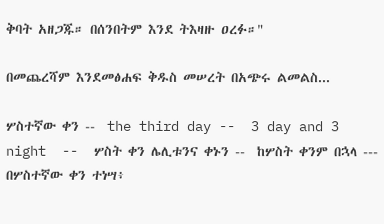ቅባት አዘጋጁ። በሰንበትም እንደ ትእዛዙ ዐረፉ።"

በመጨረሻም እንደመፅሐፍ ቅዱስ መሠረት በአጭሩ ልመልስ...

ሦስተኛው ቀን --  the third day --  3 day and 3 night  --  ሦስት ቀን ሌሊቱንና ቀኑን --  ከሦስት ቀንም በኋላ ---  በሦስተኛው ቀን ተነሣ፥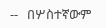--   በሦስተኛውም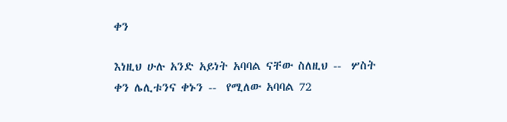ቀን

እነዚህ ሁሉ አንድ አይነት አባባል ናቸው ስለዚህ --  ሦስት ቀን ሌሊቱንና ቀኑን --  የሚለው አባባል 72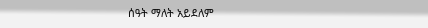ሰዓት ማለት አይደለም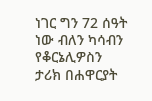ነገር ግን 72 ሰዓት ነው ብለን ካሳብን የቆርኔሊዎስን ታሪክ በሐዋርያት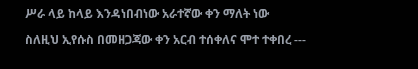ሥራ ላይ ከላይ እንዳነበብነው አራተኛው ቀን ማለት ነው

ስለዚህ ኢየሱስ በመዘጋጃው ቀን አርብ ተሰቀለና ሞተ ተቀበረ ---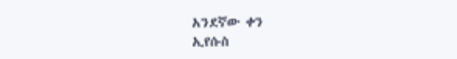አንደኛው ቀን
ኢየሱስ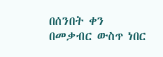በሰንበት ቀን በመቃብር ውስጥ ነበር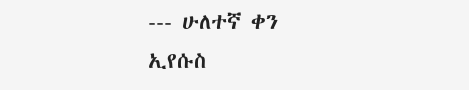--- ሁለተኛ ቀን
ኢየሱስ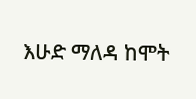እሁድ ማለዳ ከሞት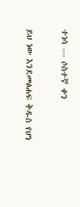ተነሳ --- ሶስተኛ ቀን


ይህ ነው እንደመፅሐፍ ቅዱስ የሆነ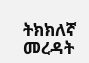ትክክለኛ መረዳት